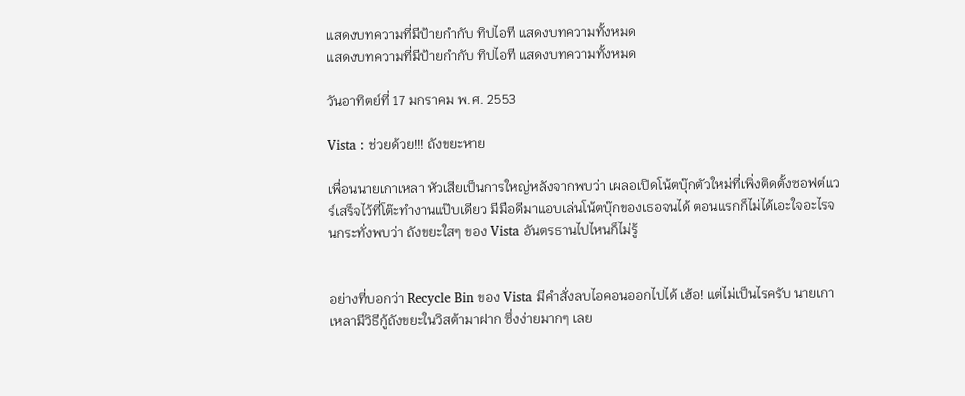แสดงบทความที่มีป้ายกำกับ ทิปไอที แสดงบทความทั้งหมด
แสดงบทความที่มีป้ายกำกับ ทิปไอที แสดงบทความทั้งหมด

วันอาทิตย์ที่ 17 มกราคม พ.ศ. 2553

Vista : ช่วยด้วย!!! ถังขยะหาย

เพื่อนนายเกาเหลา หัวเสียเป็นการใหญ่หลังจากพบว่า เผลอเปิดโน้ตบุ๊กตัวใหม่ที่เพิ่งติดตั้งซอฟต์แวร์เสร็จไว้ที่โต๊ะทำงานแป๊บเดียว มีมือดีมาแอบเล่นโน้ตบุ๊กของเธอจนได้ ตอนแรกก็ไม่ได้เอะใจอะไรจนกระทั่งพบว่า ถังขยะใสๆ ของ Vista อันตรธานไปไหนก็ไม่รู้


อย่างที่บอกว่า Recycle Bin ของ Vista มีคำสั่งลบไอคอนออกไปได้ เฮ้อ! แต่ไม่เป็นไรครับ นายเกาเหลามีวิธีกู้ถังขยะในวิสต้ามาฝาก ซึ่งง่ายมากๆ เลย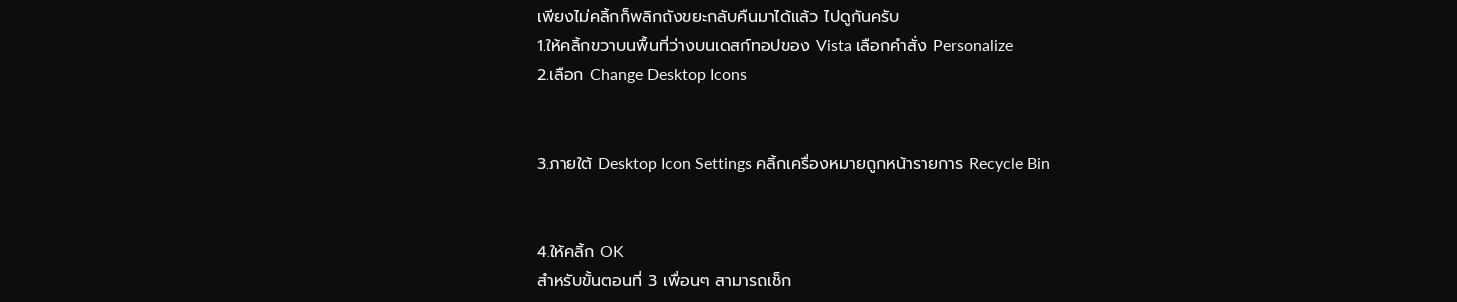เพียงไม่คลิ้กก็พลิกถังขยะกลับคืนมาได้แล้ว ไปดูกันครับ
1.ให้คลิ้กขวาบนพื้นที่ว่างบนเดสก์ทอปของ Vista เลือกคำสั่ง Personalize
2.เลือก Change Desktop Icons


3.ภายใต้ Desktop Icon Settings คลิ้กเครื่องหมายถูกหน้ารายการ Recycle Bin


4.ให้คลิ้ก OK
สำหรับขั้นตอนที่ 3 เพื่อนๆ สามารถเช็ก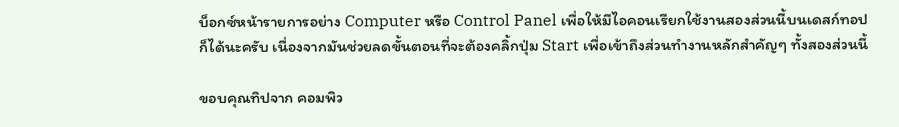บ็อกซ์หน้ารายการอย่าง Computer หรือ Control Panel เพื่อให้มีไอคอนเรียกใช้งานสองส่วนนี้บนเดสก์ทอปก็ได้นะครับ เนื่องจากมันช่วยลดขั้นตอนที่จะต้องคลิ้กปุ่ม Start เพื่อเข้าถึงส่วนทำงานหลักสำคัญๆ ทั้งสองส่วนนี้

ขอบคุณทิปจาก คอมพิว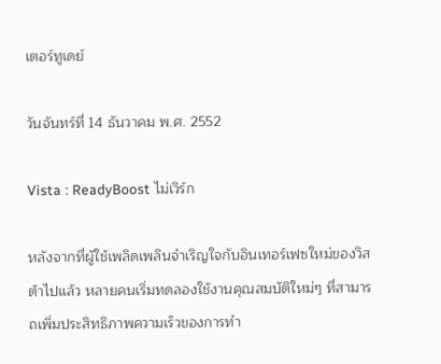เตอร์ทูเดย์

วันจันทร์ที่ 14 ธันวาคม พ.ศ. 2552

Vista : ReadyBoost ไม่เวิร์ก

หลังจากที่ผู้ใช้เพลิดเพลินจำเริญใจกับอินเทอร์เฟซใหม่ของวิสต้าไปแล้ว หลายคนเริ่มทดลองใช้งานคุณสมบัติใหม่ๆ ที่สามารถเพิ่มประสิทธิภาพความเร็วของการทำ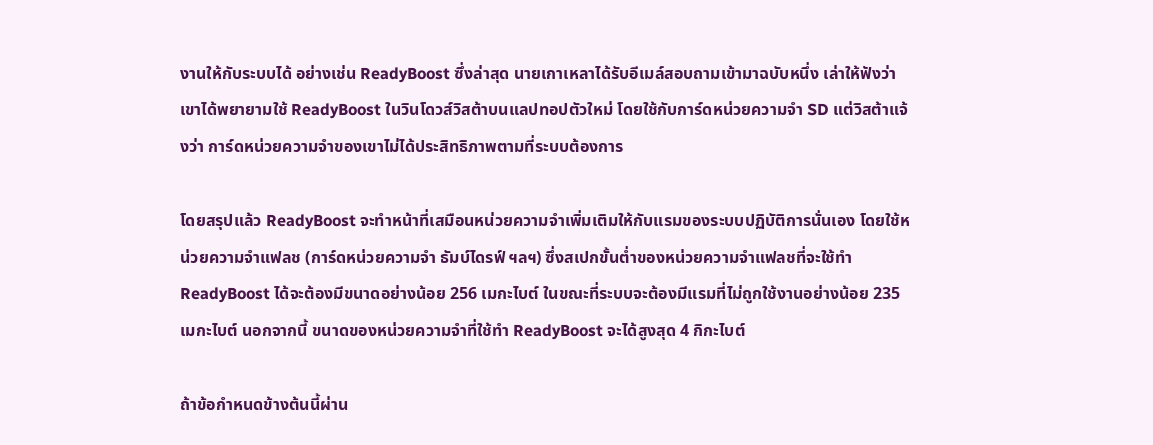งานให้กับระบบได้ อย่างเช่น ReadyBoost ซึ่งล่าสุด นายเกาเหลาได้รับอีเมล์สอบถามเข้ามาฉบับหนึ่ง เล่าให้ฟังว่า เขาได้พยายามใช้ ReadyBoost ในวินโดวส์วิสต้าบนแลปทอปตัวใหม่ โดยใช้กับการ์ดหน่วยความจำ SD แต่วิสต้าแจ้งว่า การ์ดหน่วยความจำของเขาไม่ได้ประสิทธิภาพตามที่ระบบต้องการ

โดยสรุปแล้ว ReadyBoost จะทำหน้าที่เสมือนหน่วยความจำเพิ่มเติมให้กับแรมของระบบปฏิบัติการนั่นเอง โดยใช้หน่วยความจำแฟลช (การ์ดหน่วยความจำ ธัมบ์ไดรฟ์ ฯลฯ) ซึ่งสเปกขั้นต่ำของหน่วยความจำแฟลชที่จะใช้ทำ ReadyBoost ได้จะต้องมีขนาดอย่างน้อย 256 เมกะไบต์ ในขณะที่ระบบจะต้องมีแรมที่ไม่ถูกใช้งานอย่างน้อย 235 เมกะไบต์ นอกจากนี้ ขนาดของหน่วยความจำที่ใช้ทำ ReadyBoost จะได้สูงสุด 4 กิกะไบต์

ถ้าข้อกำหนดข้างต้นนี้ผ่าน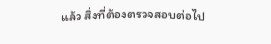แล้ว สิ่งที่ต้องตรวจสอบต่อไป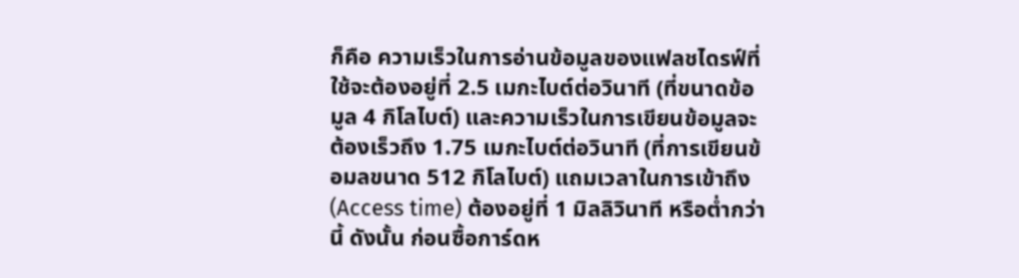ก็คือ ความเร็วในการอ่านข้อมูลของแฟลชไดรฟ์ที่ใช้จะต้องอยู่ที่ 2.5 เมกะไบต์ต่อวินาที (ที่ขนาดข้อมูล 4 กิโลไบต์) และความเร็วในการเขียนข้อมูลจะต้องเร็วถึง 1.75 เมกะไบต์ต่อวินาที (ที่การเขียนข้อมลขนาด 512 กิโลไบต์) แถมเวลาในการเข้าถึง (Access time) ต้องอยู่ที่ 1 มิลลิวินาที หรือต่ำกว่านี้ ดังนั้น ก่อนซื้อการ์ดห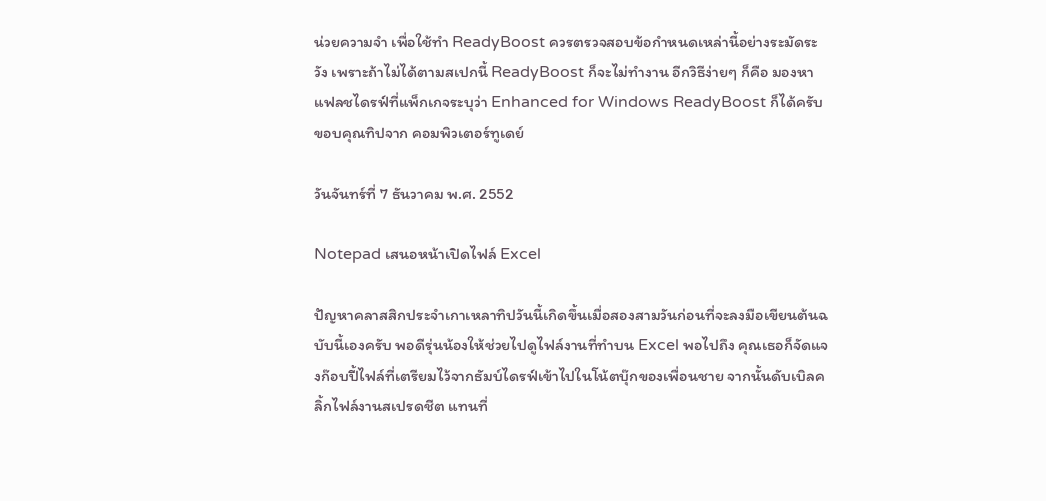น่วยความจำ เพื่อใช้ทำ ReadyBoost ควรตรวจสอบข้อกำหนดเหล่านี้อย่างระมัดระวัง เพราะถ้าไม่ได้ตามสเปกนี้ ReadyBoost ก็จะไม่ทำงาน อีกวิธีง่ายๆ ก็คือ มองหาแฟลชไดรฟ์ที่แพ็กเกจระบุว่า Enhanced for Windows ReadyBoost ก็ได้ครับ
ขอบคุณทิปจาก คอมพิวเตอร์ทูเดย์

วันจันทร์ที่ 7 ธันวาคม พ.ศ. 2552

Notepad เสนอหน้าเปิดไฟล์ Excel

ปัญหาคลาสสิกประจำเกาเหลาทิปวันนี้เกิดขึ้นเมื่อสองสามวันก่อนที่จะลงมือเขียนต้นฉบับนี้เองครับ พอดีรุ่นน้องให้ช่วยไปดูไฟล์งานที่ทำบน Excel พอไปถึง คุณเธอก็จัดแจงก๊อบปี้ไฟล์ที่เตรียมไว้จากธัมบ์ไดรฟ์เข้าไปในโน้ตบุ๊กของเพื่อนชาย จากนั้นดับเบิลคลิ้กไฟล์งานสเปรดชีต แทนที่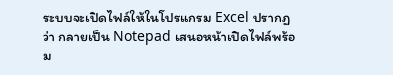ระบบจะเปิดไฟล์ให้ในโปรแกรม Excel ปรากฏว่า กลายเป็น Notepad เสนอหน้าเปิดไฟล์พร้อม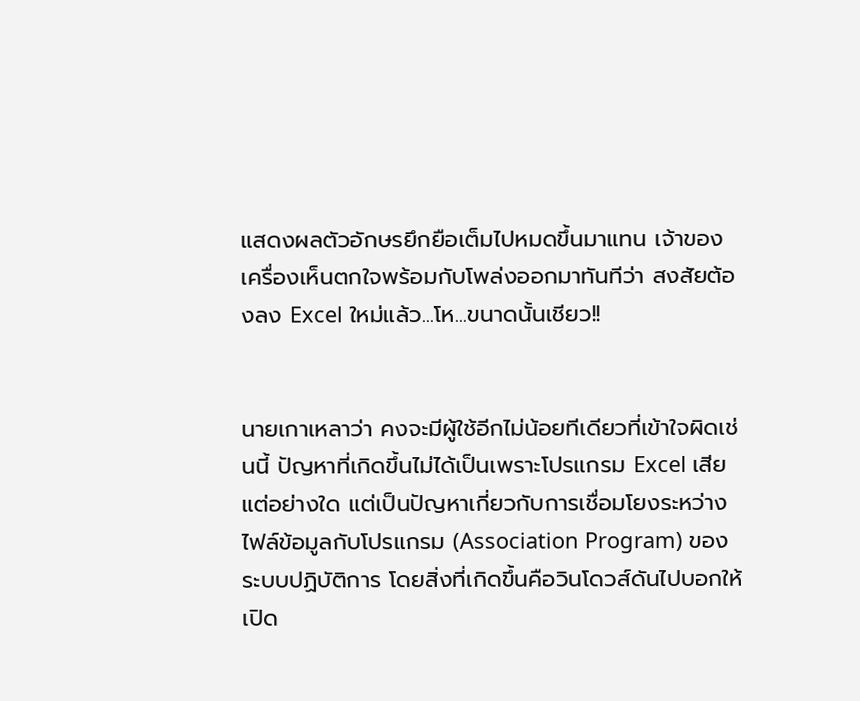แสดงผลตัวอักษรยึกยือเต็มไปหมดขึ้นมาแทน เจ้าของเครื่องเห็นตกใจพร้อมกับโพล่งออกมาทันทีว่า สงสัยต้องลง Excel ใหม่แล้ว...โห...ขนาดนั้นเชียว!!


นายเกาเหลาว่า คงจะมีผู้ใช้อีกไม่น้อยทีเดียวที่เข้าใจผิดเช่นนี้ ปัญหาที่เกิดขึ้นไม่ได้เป็นเพราะโปรแกรม Excel เสียแต่อย่างใด แต่เป็นปัญหาเกี่ยวกับการเชื่อมโยงระหว่างไฟล์ข้อมูลกับโปรแกรม (Association Program) ของระบบปฏิบัติการ โดยสิ่งที่เกิดขึ้นคือวินโดวส์ดันไปบอกให้เปิด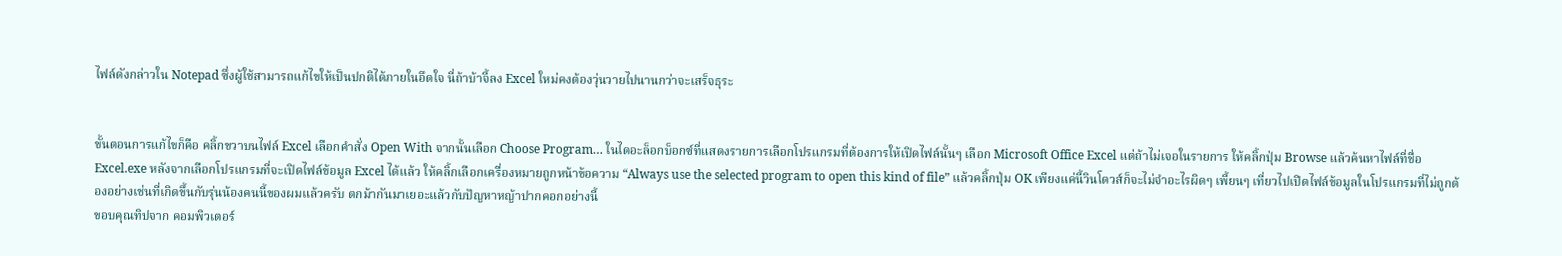ไฟล์ดังกล่าวใน Notepad ซึ่งผู้ใช้สามารถแก้ไขให้เป็นปกติได้ภายในอึดใจ นี่ถ้าบ้าจี้ลง Excel ใหม่คงต้องวุ่นวายไปนานกว่าจะเสร็จธุระ


ขั้นตอนการแก้ไขก็คือ คลิ้กขวาบนไฟล์ Excel เลือกคำสั่ง Open With จากนั้นเลือก Choose Program… ในไดอะล็อกบ็อกซ์ที่แสดงรายการเลือกโปรแกรมที่ต้องการให้เปิดไฟล์นั้นๆ เลือก Microsoft Office Excel แต่ถ้าไม่เจอในรายการ ให้คลิ้กปุ่ม Browse แล้วค้นหาไฟล์ที่ชื่อ Excel.exe หลังจากเลือกโปรแกรมที่จะเปิดไฟล์ข้อมูล Excel ได้แล้ว ให้คลิ้กเลือกเครื่องหมายถูกหน้าข้อความ “Always use the selected program to open this kind of file” แล้วคลิ้กปุ่ม OK เพียงแค่นี้วินโดวส์ก็จะไม่จำอะไรผิดๆ เพี้ยนๆ เที่ยวไปเปิดไฟล์ข้อมูลในโปรแกรมที่ไม่ถูกต้องอย่างเช่นที่เกิดขึ้นกับรุ่นน้องคนนี้ของผมแล้วครับ ตกม้ากันมาเยอะแล้วกับปัญหาหญ้าปากคอกอย่างนี้
ขอบคุณทิปจาก คอมพิวเตอร์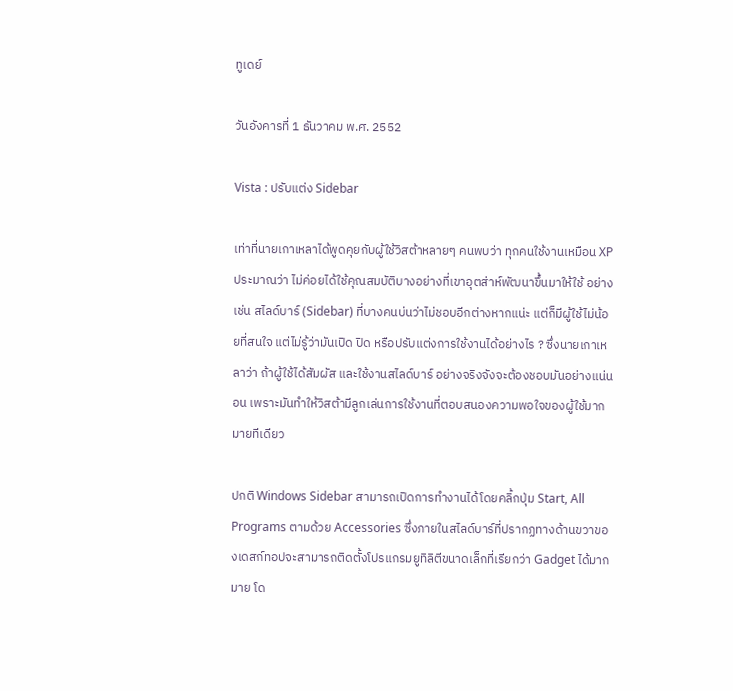ทูเดย์

วันอังคารที่ 1 ธันวาคม พ.ศ. 2552

Vista : ปรับแต่ง Sidebar

เท่าที่นายเกาเหลาได้พูดคุยกับผู้ใช้วิสต้าหลายๆ คนพบว่า ทุกคนใช้งานเหมือน XP ประมาณว่า ไม่ค่อยได้ใช้คุณสมบัติบางอย่างที่เขาอุตส่าห์พัฒนาขึ้นมาให้ใช้ อย่างเช่น สไลด์บาร์ (Sidebar) ที่บางคนบ่นว่าไม่ชอบอีกต่างหากแน่ะ แต่ก็มีผู้ใช้ไม่น้อยที่สนใจ แต่ไม่รู้ว่ามันเปิด ปิด หรือปรับแต่งการใช้งานได้อย่างไร ? ซึ่งนายเกาเหลาว่า ถ้าผู้ใช้ได้สัมผัส และใช้งานสไลด์บาร์ อย่างจริงจังจะต้องชอบมันอย่างแน่นอน เพราะมันทำให้วิสต้ามีลูกเล่นการใช้งานที่ตอบสนองความพอใจของผู้ใช้มากมายทีเดียว

ปกติ Windows Sidebar สามารถเปิดการทำงานได้โดยคลิ้กปุ่ม Start, All Programs ตามด้วย Accessories ซึ่งภายในสไลด์บาร์ที่ปรากฏทางด้านขวาของเดสก์ทอปจะสามารถติดตั้งโปรแกรมยูทิลิตีขนาดเล็กที่เรียกว่า Gadget ได้มากมาย โด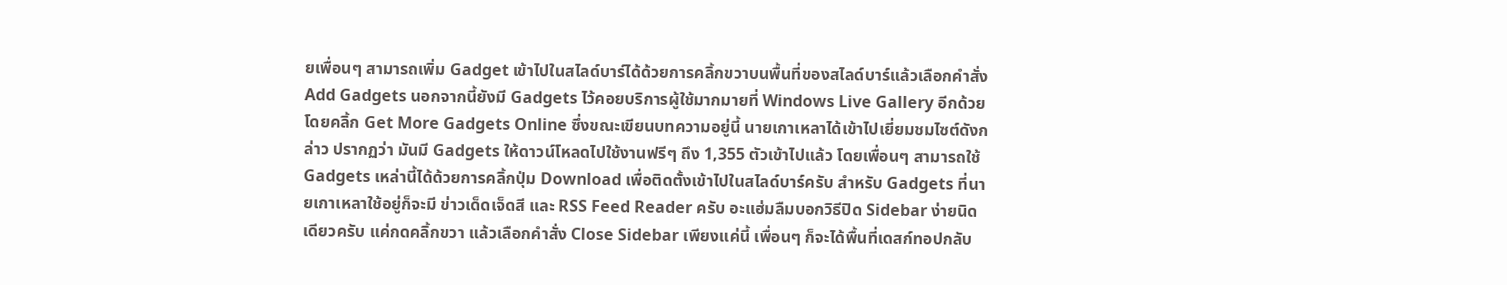ยเพื่อนๆ สามารถเพิ่ม Gadget เข้าไปในสไลด์บาร์ได้ด้วยการคลิ้กขวาบนพื้นที่ของสไลด์บาร์แล้วเลือกคำสั่ง Add Gadgets นอกจากนี้ยังมี Gadgets ไว้คอยบริการผู้ใช้มากมายที่ Windows Live Gallery อีกด้วย โดยคลิ้ก Get More Gadgets Online ซึ่งขณะเขียนบทความอยู่นี้ นายเกาเหลาได้เข้าไปเยี่ยมชมไซต์ดังกล่าว ปรากฏว่า มันมี Gadgets ให้ดาวน์โหลดไปใช้งานฟรีๆ ถึง 1,355 ตัวเข้าไปแล้ว โดยเพื่อนๆ สามารถใช้ Gadgets เหล่านี้ได้ด้วยการคลิ้กปุ่ม Download เพื่อติดตั้งเข้าไปในสไลด์บาร์ครับ สำหรับ Gadgets ที่นายเกาเหลาใช้อยู่ก็จะมี ข่าวเด็ดเจ็ดสี และ RSS Feed Reader ครับ อะแฮ่มลืมบอกวิธีปิด Sidebar ง่ายนิดเดียวครับ แค่กดคลิ้กขวา แล้วเลือกคำสั่ง Close Sidebar เพียงแค่นี้ เพื่อนๆ ก็จะได้พื้นที่เดสก์ทอปกลับ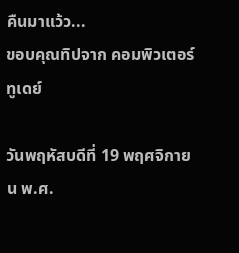คืนมาแว้ว...
ขอบคุณทิปจาก คอมพิวเตอร์ทูเดย์

วันพฤหัสบดีที่ 19 พฤศจิกายน พ.ศ.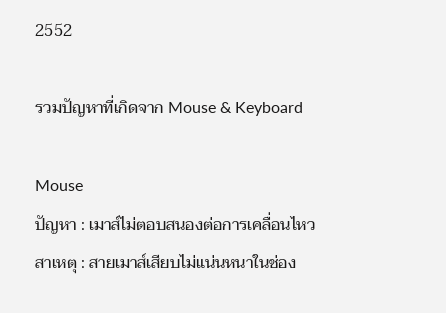2552

รวมปัญหาที่เกิดจาก Mouse & Keyboard

Mouse
ปัญหา : เมาส์ไม่ตอบสนองต่อการเคลื่อนไหว
สาเหตุ : สายเมาส์เสียบไม่แน่นหนาในช่อง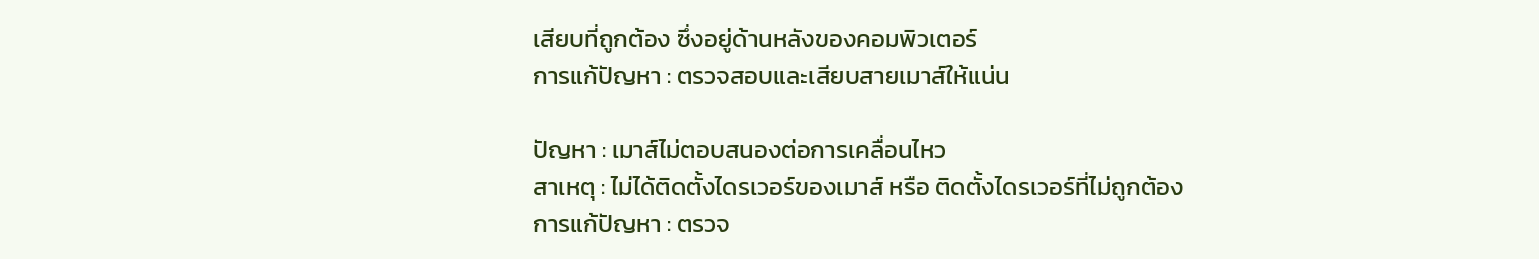เสียบที่ถูกต้อง ซึ่งอยู่ด้านหลังของคอมพิวเตอร์
การแก้ปัญหา : ตรวจสอบและเสียบสายเมาส์ให้แน่น

ปัญหา : เมาส์ไม่ตอบสนองต่อการเคลื่อนไหว
สาเหตุ : ไม่ได้ติดตั้งไดรเวอร์ของเมาส์ หรือ ติดตั้งไดรเวอร์ที่ไม่ถูกต้อง
การแก้ปัญหา : ตรวจ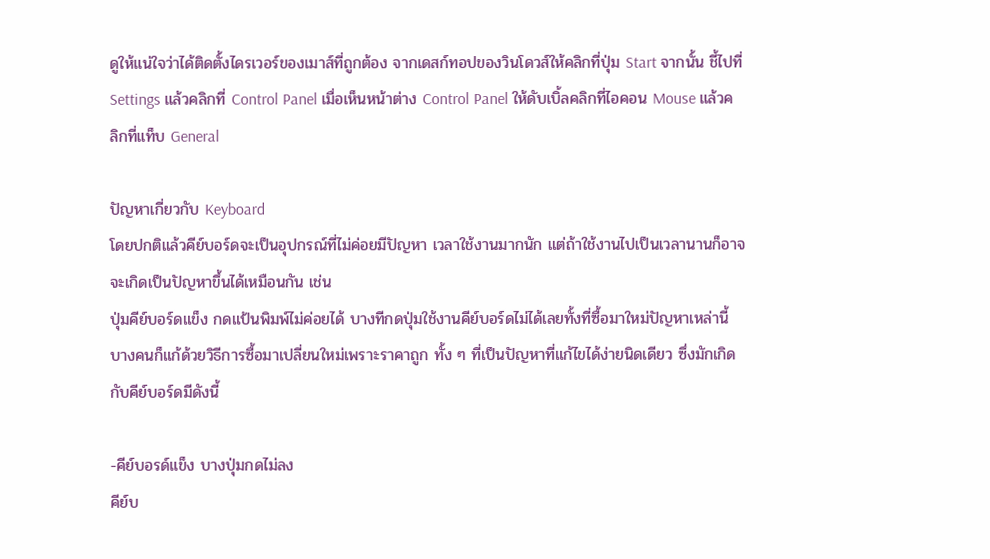ดูให้แน่ใจว่าได้ติดตั้งไดรเวอร์ของเมาส์ที่ถูกต้อง จากเดสก์ทอปของวินโดวส์ให้คลิกที่ปุ่ม Start จากนั้น ชี้ไปที่ Settings แล้วคลิกที่ Control Panel เมื่อเห็นหน้าต่าง Control Panel ให้ดับเบิ้ลคลิกที่ไอคอน Mouse แล้วคลิกที่แท็บ General

ปัญหาเกี่ยวกับ Keyboard
โดยปกติแล้วคีย์บอร์ดจะเป็นอุปกรณ์ที่ไม่ค่อยมีปัญหา เวลาใช้งานมากนัก แต่ถ้าใช้งานไปเป็นเวลานานก็อาจจะเกิดเป็นปัญหาขึ้นได้เหมือนกัน เช่น
ปุ่มคีย์บอร์ดแข็ง กดแป้นพิมพ์ไม่ค่อยได้ บางทีกดปุ่มใช้งานคีย์บอร์ดไม่ได้เลยทั้งที่ซื้อมาใหม่ปัญหาเหล่านี้ บางคนก็แก้ด้วยวิธีการซื้อมาเปลี่ยนใหม่เพราะราคาถูก ทั้ง ๆ ที่เป็นปัญหาที่แก้ไขได้ง่ายนิดเดียว ซึ่งมักเกิดกับคีย์บอร์ดมีดังนี้

-คีย์บอรด์แข็ง บางปุ่มกดไม่ลง
คีย์บ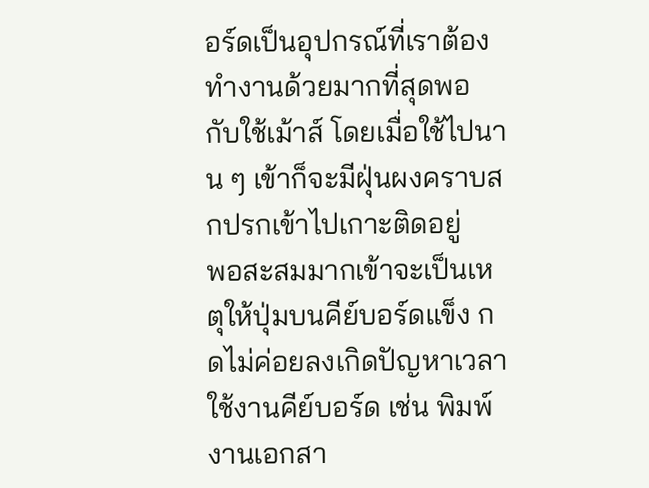อร์ดเป็นอุปกรณ์ที่เราต้องทำงานด้วยมากที่สุดพอ กับใช้เม้าส์ โดยเมื่อใช้ไปนาน ๆ เข้าก็จะมีฝุ่นผงคราบสกปรกเข้าไปเกาะติดอยู่
พอสะสมมากเข้าจะเป็นเหตุให้ปุ่มบนคีย์บอร์ดแข็ง กดไม่ค่อยลงเกิดปัญหาเวลาใช้งานคีย์บอร์ด เช่น พิมพ์งานเอกสา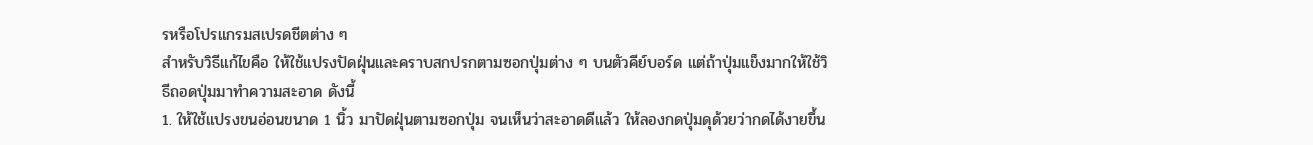รหรือโปรแกรมสเปรดชีตต่าง ๆ
สำหรับวิธีแก้ไขคือ ให้ใช้แปรงปัดฝุ่นและคราบสกปรกตามซอกปุ่มต่าง ๆ บนตัวคีย์บอร์ด แต่ถ้าปุ่มแข็งมากให้ใช้วิธีถอดปุ่มมาทำความสะอาด ดังนี้
1. ให้ใช้แปรงขนอ่อนขนาด 1 นิ้ว มาปัดฝุ่นตามซอกปุ่ม จนเห็นว่าสะอาดดีแล้ว ให้ลองกดปุ่มดุด้วยว่ากดได้งายขึ้น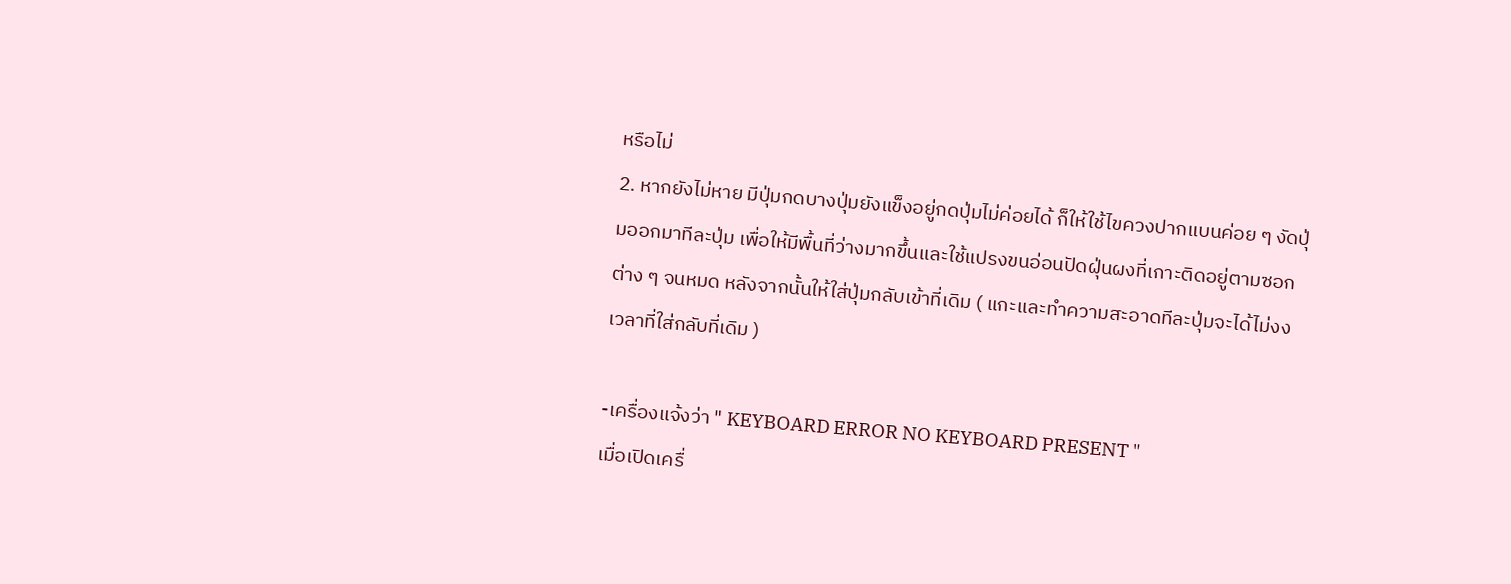หรือไม่
2. หากยังไม่หาย มีปุ่มกดบางปุ่มยังแข็งอยู่กดปุ่มไม่ค่อยได้ ก็ให้ใช้ไขควงปากแบนค่อย ๆ งัดปุ่มออกมาทีละปุ่ม เพื่อให้มีพื้นที่ว่างมากขึ้นและใช้แปรงขนอ่อนปัดฝุ่นผงที่เกาะติดอยู่ตามซอกต่าง ๆ จนหมด หลังจากนั้นให้ใส่ปุ่มกลับเข้าที่เดิม ( แกะและทำความสะอาดทีละปุ่มจะได้ไม่งงเวลาที่ใส่กลับที่เดิม )

-เครื่องแจ้งว่า " KEYBOARD ERROR NO KEYBOARD PRESENT "
เมื่อเปิดเครื่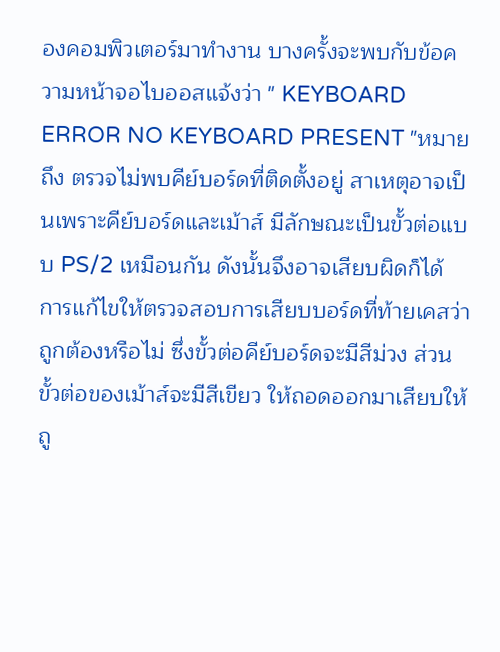องคอมพิวเตอร์มาทำงาน บางครั้งจะพบกับข้อความหน้าจอไบออสแจ้งว่า " KEYBOARD ERROR NO KEYBOARD PRESENT "หมายถึง ตรวจไม่พบคีย์บอร์ดที่ติดตั้งอยู่ สาเหตุอาจเป็นเพราะคีย์บอร์ดและเม้าส์ มีลักษณะเป็นขั้วต่อแบบ PS/2 เหมือนกัน ดังนั้นจึงอาจเสียบผิดก็ได้
การแก้ไขให้ตรวจสอบการเสียบบอร์ดที่ท้ายเคสว่าถูกต้องหรือไม่ ซึ่งขั้วต่อคีย์บอร์ดจะมีสีม่วง ส่วนขั้วต่อของเม้าส์จะมีสีเขียว ให้ถอดออกมาเสียบให้ถู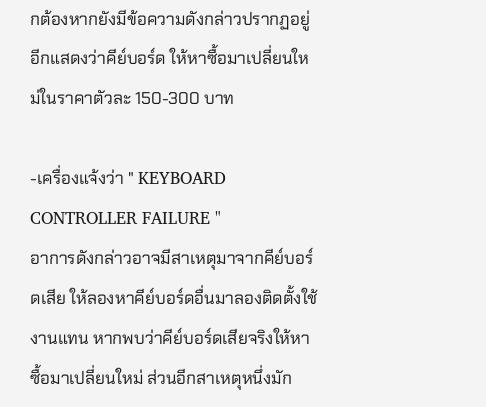กต้องหากยังมีข้อความดังกล่าวปรากฏอยู่อีกแสดงว่าคีย์บอร์ด ให้หาซื้อมาเปลี่ยนใหม่ในราคาตัวละ 150-300 บาท

-เครื่องแจ้งว่า " KEYBOARD CONTROLLER FAILURE "
อาการดังกล่าวอาจมีสาเหตุมาจากคีย์บอร์ดเสีย ให้ลองหาคีย์บอร์ดอื่นมาลองติดตั้งใช้งานแทน หากพบว่าคีย์บอร์ดเสียจริงให้หาซื้อมาเปลี่ยนใหม่ ส่วนอีกสาเหตุหนึ่งมัก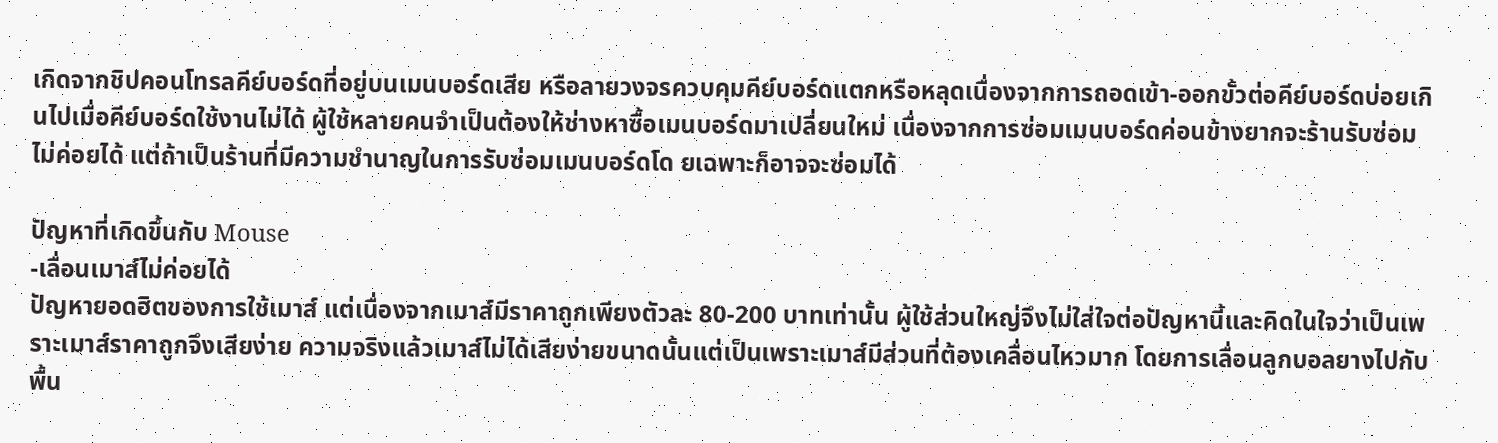เกิดจากชิปคอนโทรลคีย์บอร์ดที่อยู่บนเมนบอร์ดเสีย หรือลายวงจรควบคุมคีย์บอร์ดแตกหรือหลุดเนื่องจากการถอดเข้า-ออกขั้วต่อคีย์บอร์ดบ่อยเกินไปเมื่อคีย์บอร์ดใช้งานไม่ได้ ผู้ใช้หลายคนจำเป็นต้องให้ช่างหาซื้อเมนบอร์ดมาเปลี่ยนใหม่ เนื่องจากการซ่อมเมนบอร์ดค่อนข้างยากจะร้านรับซ่อมไม่ค่อยได้ แต่ถ้าเป็นร้านที่มีความชำนาญในการรับซ่อมเมนบอร์ดโด ยเฉพาะก็อาจจะซ่อมได้

ปัญหาที่เกิดขึ้นกับ Mouse
-เลื่อนเมาส์ไม่ค่อยได้
ปัญหายอดฮิตของการใช้เมาส์ แต่เนื่องจากเมาส์มีราคาถูกเพียงตัวละ 80-200 บาทเท่านั้น ผู้ใช้ส่วนใหญ่จึงไม่ใส่ใจต่อปัญหานี้และคิดในใจว่าเป็นเพราะเมาส์ราคาถูกจึงเสียง่าย ความจริงแล้วเมาส์ไม่ได้เสียง่ายขนาดนั้นแต่เป็นเพราะเมาส์มีส่วนที่ต้องเคลื่อนไหวมาก โดยการเลื่อนลูกบอลยางไปกับพื้น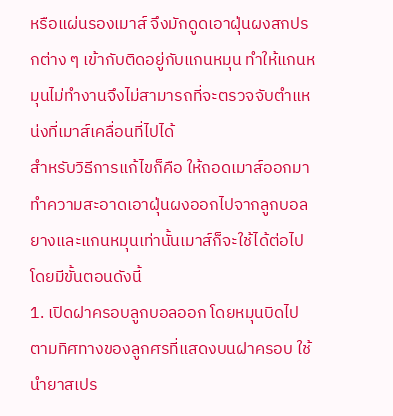หรือแผ่นรองเมาส์ จึงมักดูดเอาฝุ่นผงสกปรกต่าง ๆ เข้ากับติดอยู่กับแกนหมุน ทำให้แกนหมุนไม่ทำงานจึงไม่สามารถที่จะตรวจจับตำแหน่งที่เมาส์เคลื่อนที่ไปได้
สำหรับวิธีการแก้ไขก็คือ ให้ถอดเมาส์ออกมาทำความสะอาดเอาฝุ่นผงออกไปจากลูกบอล ยางและแกนหมุนเท่านั้นเมาส์ก็จะใช้ได้ต่อไป
โดยมีขั้นตอนดังนี้
1. เปิดฝาครอบลูกบอลออก โดยหมุนบิดไปตามทิศทางของลูกศรที่แสดงบนฝาครอบ ใช้นำยาสเปร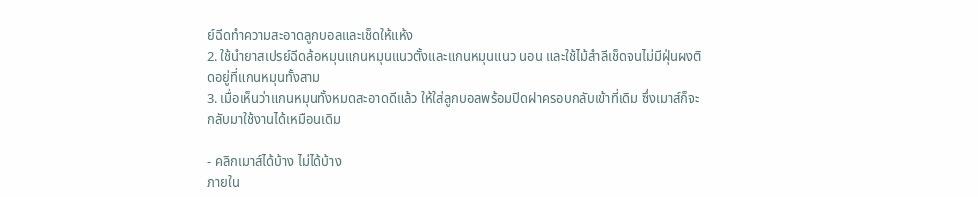ย์ฉีดทำความสะอาดลูกบอลและเช็ดให้แห้ง
2. ใช้นำยาสเปรย์ฉีดล้อหมุนแกนหมุนแนวตั้งและแกนหมุนแนว นอน และใช้ไม้สำลีเช็ดจนไม่มีฝุ่นผงติดอยู่ที่แกนหมุนทั้งสาม
3. เมื่อเห็นว่าแกนหมุนทั้งหมดสะอาดดีแล้ว ให้ใส่ลูกบอลพร้อมปิดฝาครอบกลับเข้าที่เดิม ซึ่งเมาส์ก็จะกลับมาใช้งานได้เหมือนเดิม

- คลิกเมาส์ได้บ้าง ไม่ได้บ้าง
ภายใน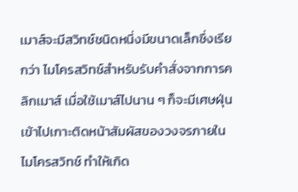เมาส์จะมีสวิทช์ชนิดหนึ่งมีขนาดเล็กซึ่งเรียกว่า ไมโครสวิทช์สำหรับรับคำสั่งจากการคลิกเมาส์ เมื่อใช้เมาส์ไปนาน ๆ ก็จะมีเศษฝุ่นเข้าไปเกาะติดหน้าสัมผัสของวงจรภายในไมโครสวิทช์ ทำให้เกิด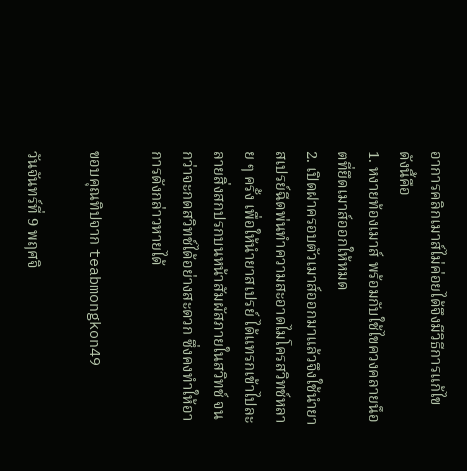อาการคลิกเมาส์ไม่ค่อยได้จึงมีวิธีการแก้ไข ดังนี้คือ
1. หงายท้องเมาส์ พร้อมกับใช้ไขควงคลายน็อตที่ยึดเมาส์ออกให้หมด
2. เปิดฝาครอบตัวเมาส์ออกมาแล้วจึงใช้นำยาสเปรย์ฉีดพ่นทำความสะอาดไมโครสวิทช์หลาย ๆ ครั้ง เพื่อให้นำยาสเปรย์ ได้แทรกเข้าไปละลายสิ่งสกปรกบนหน้าสัมผัสภายในสวิทช์ จนกว่าจะกดสวิทช์ได้อย่างสะดวก ซึ่งคงทำให้อาการดังกล่าวหายได้

ขอบคุณทิปจาก teabmongkon49

วันจันทร์ที่ 9 พฤศจิ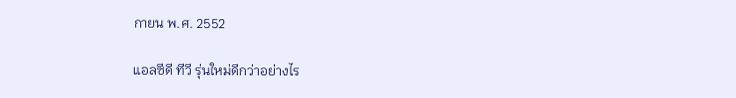กายน พ.ศ. 2552

แอลซีดี ทีวี รุ่นใหม่ดีกว่าอย่างไร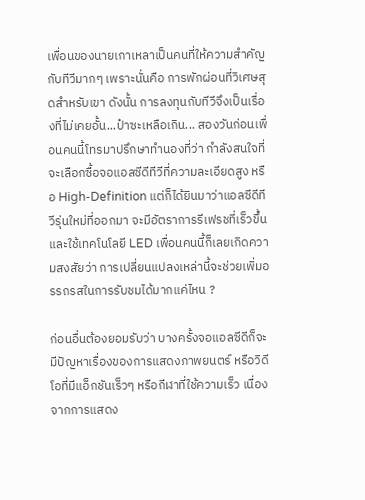เพื่อนของนายเกาเหลาเป็นคนที่ให้ความสำคัญกับทีวีมากๆ เพราะนั่นคือ การพักผ่อนที่วิเศษสุดสำหรับเขา ดังนั้น การลงทุนกับทีวีจึงเป็นเรื่องที่ไม่เคยอั้น...ป๋าซะเหลือเกิน... สองวันก่อนเพื่อนคนนี้โทรมาปรึกษาทำนองที่ว่า กำลังสนใจที่จะเลือกซื้อจอแอลซีดีทีวีที่ความละเอียดสูง หรือ High-Definition แต่ก็ได้ยินมาว่าแอลซีดีทีวีรุ่นใหม่ที่ออกมา จะมีอัตราการรีเฟรชที่เร็วขึ้น และใช้เทคโนโลยี LED เพื่อนคนนี้ก็เลยเกิดความสงสัยว่า การเปลี่ยนแปลงเหล่านี้จะช่วยเพิ่มอรรถรสในการรับชมได้มากแค่ไหน ?

ก่อนอื่นต้องยอมรับว่า บางครั้งจอแอลซีดีก็จะมีปัญหาเรื่องของการแสดงภาพยนตร์ หรือวิดีโอที่มีแอ็กชันเร็วๆ หรือกีฬาที่ใช้ความเร็ว เนื่องจากการแสดง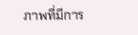ภาพที่มีการ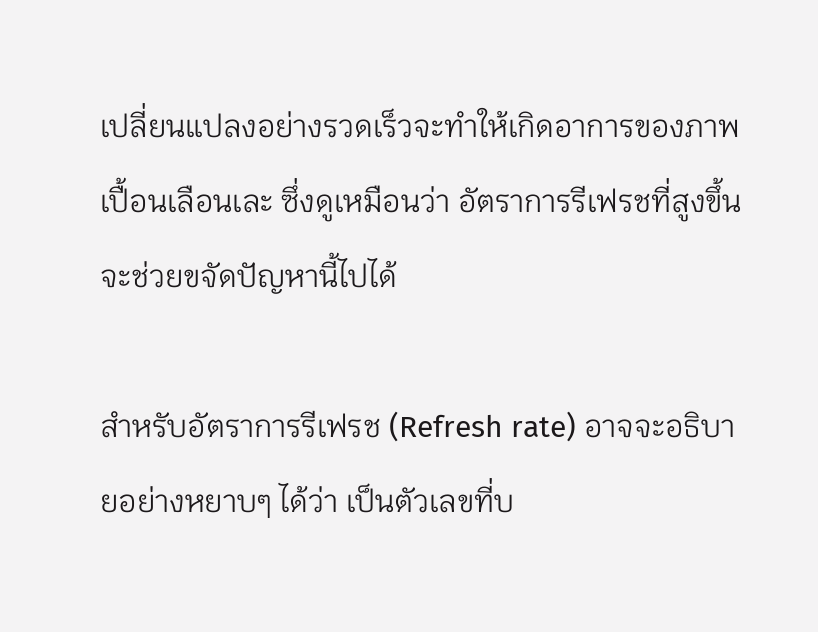เปลี่ยนแปลงอย่างรวดเร็วจะทำให้เกิดอาการของภาพเปื้อนเลือนเละ ซึ่งดูเหมือนว่า อัตราการรีเฟรชที่สูงขึ้นจะช่วยขจัดปัญหานี้ไปได้

สำหรับอัตราการรีเฟรช (Refresh rate) อาจจะอธิบายอย่างหยาบๆ ได้ว่า เป็นตัวเลขที่บ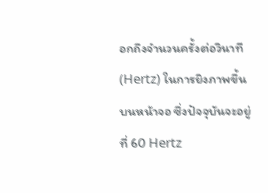อกถึงจำนวนครั้งต่อวินาที (Hertz) ในการยิงภาพขึ้นบนหน้าจอ ซึ่งปัจจุบันจะอยู่ที่ 60 Hertz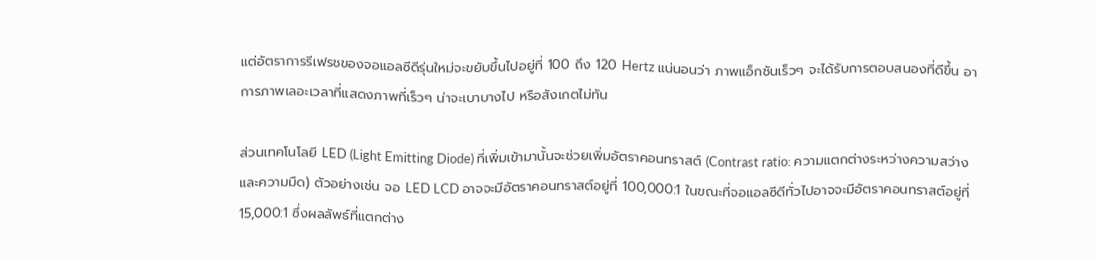แต่อัตราการรีเฟรชของจอแอลซีดีรุ่นใหม่จะขยับขึ้นไปอยู่ที่ 100 ถึง 120 Hertz แน่นอนว่า ภาพแอ็กชันเร็วๆ จะได้รับการตอบสนองที่ดีขึ้น อาการภาพเลอะเวลาที่แสดงภาพที่เร็วๆ น่าจะเบาบางไป หรือสังเกตไม่ทัน

ส่วนเทคโนโลยี LED (Light Emitting Diode) ที่เพิ่มเข้ามานั้นจะช่วยเพิ่มอัตราคอนทราสต์ (Contrast ratio: ความแตกต่างระหว่างความสว่างและความมืด) ตัวอย่างเช่น จอ LED LCD อาจจะมีอัตราคอนทราสต์อยู่ที่ 100,000:1 ในขณะที่จอแอลซีดีทั่วไปอาจจะมีอัตราคอนทราสต์อยู่ที่ 15,000:1 ซึ่งผลลัพธ์ที่แตกต่าง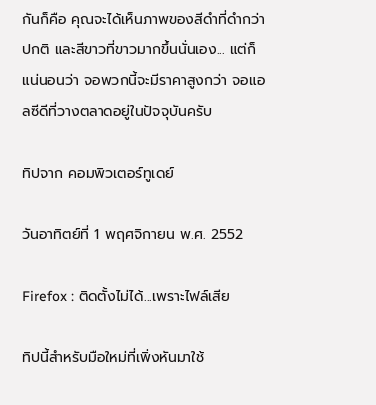กันก็คือ คุณจะได้เห็นภาพของสีดำที่ดำกว่าปกติ และสีขาวที่ขาวมากขึ้นนั่นเอง... แต่ก็แน่นอนว่า จอพวกนี้จะมีราคาสูงกว่า จอแอลซีดีที่วางตลาดอยู่ในปัจจุบันครับ

ทิปจาก คอมพิวเตอร์ทูเดย์

วันอาทิตย์ที่ 1 พฤศจิกายน พ.ศ. 2552

Firefox : ติดตั้งไม่ได้...เพราะไฟล์เสีย

ทิปนี้สำหรับมือใหม่ที่เพิ่งหันมาใช้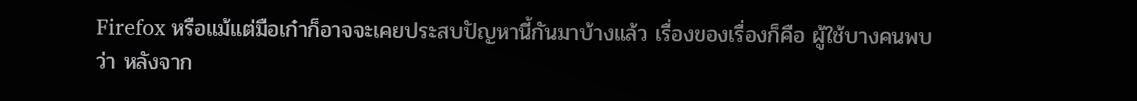Firefox หรือแม้แต่มือเก๋าก็อาจจะเคยประสบปัญหานี้กันมาบ้างแล้ว เรื่องของเรื่องก็คือ ผู้ใช้บางคนพบว่า หลังจาก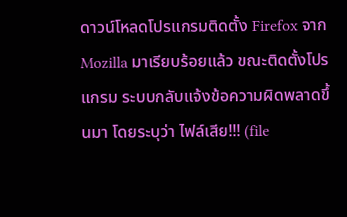ดาวน์โหลดโปรแกรมติดตั้ง Firefox จาก Mozilla มาเรียบร้อยแล้ว ขณะติดตั้งโปรแกรม ระบบกลับแจ้งข้อความผิดพลาดขึ้นมา โดยระบุว่า ไฟล์เสีย!!! (file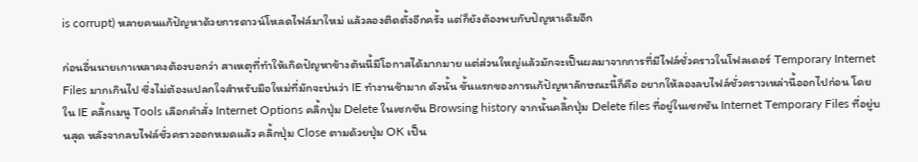is corrupt) หลายคนแก้ปัญหาด้วยการดาวน์โหลดไฟล์มาใหม่ แล้วลองติดตั้งอีกครั้ง แต่ก็ยังต้องพบกับปัญหาเดิมอีก

ก่อนอื่นนายเกาเหลาคงต้องบอกว่า สาเหตุที่ทำให้เกิดปัญหาข้างต้นนี้มีโอกาสได้มากมาย แต่ส่วนใหญ่แล้วมักจะเป็นผลมาจากการที่มีไฟล์ชั่วคราวในโฟลเดอร์ Temporary Internet Files มากเกินไป ซึ่งไม่ต้องแปลกใจสำหรับมือใหม่ที่มักจะบ่นว่า IE ทำงานช้ามาก ดังนั้น ขั้นแรกของการแก้ปัญหาลักษณะนี้ก็คือ อยากให้ลองลบไฟล์ชั่วคราวเหล่านี้ออกไปก่อน โดยใน IE คลิ้กเมนู Tools เลือกคำสั่ง Internet Options คลิ้กปุ่ม Delete ในเซกชัน Browsing history จากนั้นคลิ้กปุ่ม Delete files ที่อยู่ในเซกชัน Internet Temporary Files ที่อยู่บนสุด หลังจากลบไฟล์ชั่วคราวออกหมดแล้ว คลิ้กปุ่ม Close ตามด้วยปุ่ม OK เป็น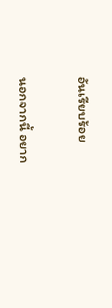อันเรียบร้อย

นอกจากนี้ อยาก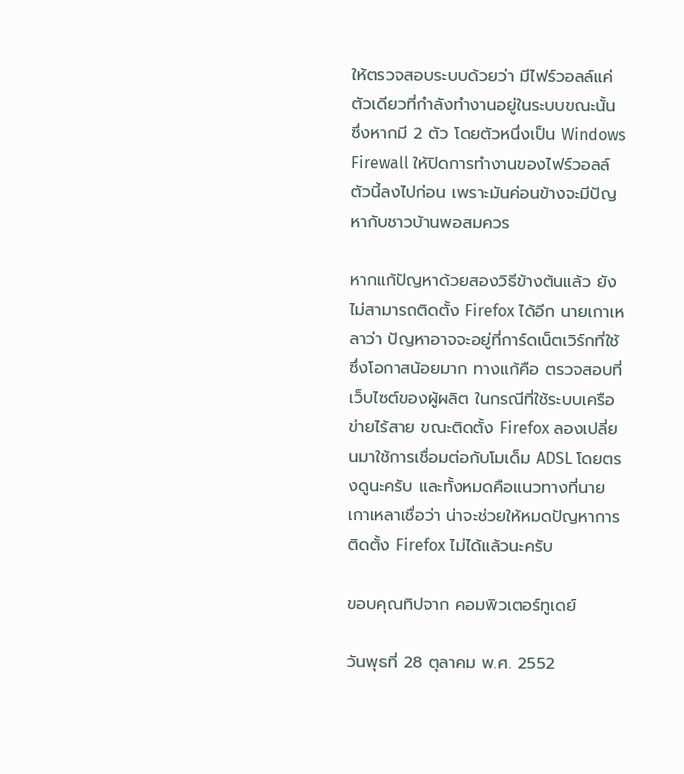ให้ตรวจสอบระบบด้วยว่า มีไฟร์วอลล์แค่ตัวเดียวที่กำลังทำงานอยู่ในระบบขณะนั้น ซึ่งหากมี 2 ตัว โดยตัวหนึ่งเป็น Windows Firewall ให้ปิดการทำงานของไฟร์วอลล์ตัวนี้ลงไปก่อน เพราะมันค่อนข้างจะมีปัญหากับชาวบ้านพอสมควร

หากแก้ปัญหาด้วยสองวิธีข้างต้นแล้ว ยังไม่สามารถติดตั้ง Firefox ได้อีก นายเกาเหลาว่า ปัญหาอาจจะอยู่ที่การ์ดเน็ตเวิร์กที่ใช้ ซึ่งโอกาสน้อยมาก ทางแก้คือ ตรวจสอบที่เว็บไซต์ของผู้ผลิต ในกรณีที่ใช้ระบบเครือข่ายไร้สาย ขณะติดตั้ง Firefox ลองเปลี่ยนมาใช้การเชื่อมต่อกับโมเด็ม ADSL โดยตรงดูนะครับ และทั้งหมดคือแนวทางที่นายเกาเหลาเชื่อว่า น่าจะช่วยให้หมดปัญหาการติดตั้ง Firefox ไม่ได้แล้วนะครับ

ขอบคุณทิปจาก คอมพิวเตอร์ทูเดย์

วันพุธที่ 28 ตุลาคม พ.ศ. 2552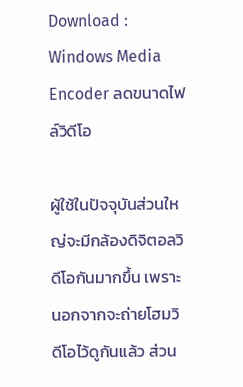Download : Windows Media Encoder ลดขนาดไฟล์วิดีโอ

ผู้ใช้ในปัจจุบันส่วนใหญ่จะมีกล้องดิจิตอลวิดีโอกันมากขึ้น เพราะนอกจากจะถ่ายโฮมวิดีโอไว้ดูกันแล้ว ส่วน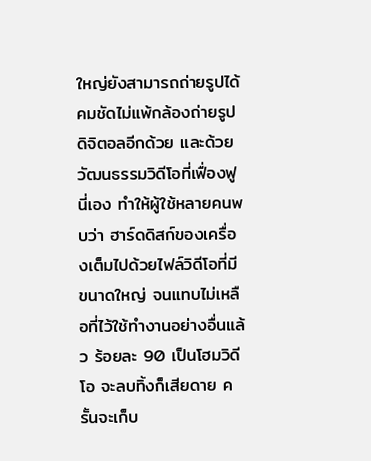ใหญ่ยังสามารถถ่ายรูปได้คมชัดไม่แพ้กล้องถ่ายรูปดิจิตอลอีกด้วย และด้วยวัฒนธรรมวิดีโอที่เฟื่องฟูนี่เอง ทำให้ผู้ใช้หลายคนพบว่า ฮาร์ดดิสก์ของเครื่องเต็มไปด้วยไฟล์วิดีโอที่มีขนาดใหญ่ จนแทบไม่เหลือที่ไว้ใช้ทำงานอย่างอื่นแล้ว ร้อยละ 90 เป็นโฮมวิดีโอ จะลบทิ้งก็เสียดาย ครั้นจะเก็บ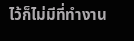ไว้ก็ไม่มีที่ทำงาน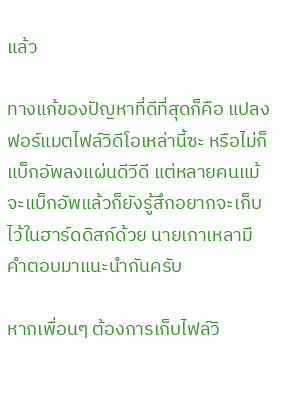แล้ว

ทางแก้ของปัญหาที่ดีที่สุดก็คือ แปลงฟอร์แมตไฟล์วิดีโอเหล่านี้ซะ หรือไม่ก็แบ็กอัพลงแผ่นดีวีดี แต่หลายคนแม้จะแบ็กอัพแล้วก็ยังรู้สึกอยากจะเก็บไว้ในฮาร์ดดิสก์ด้วย นายเกาเหลามีคำตอบมาแนะนำกันครับ

หากเพื่อนๆ ต้องการเก็บไฟล์วิ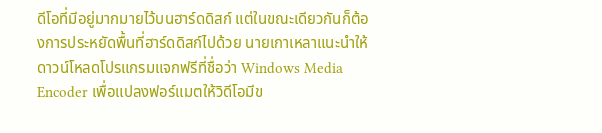ดีโอที่มีอยู่มากมายไว้บนฮาร์ดดิสก์ แต่ในขณะเดียวกันก็ต้องการประหยัดพื้นที่ฮาร์ดดิสก์ไปด้วย นายเกาเหลาแนะนำให้ดาวน์โหลดโปรแกรมแจกฟรีที่ชื่อว่า Windows Media Encoder เพื่อแปลงฟอร์แมตให้วิดีโอมีข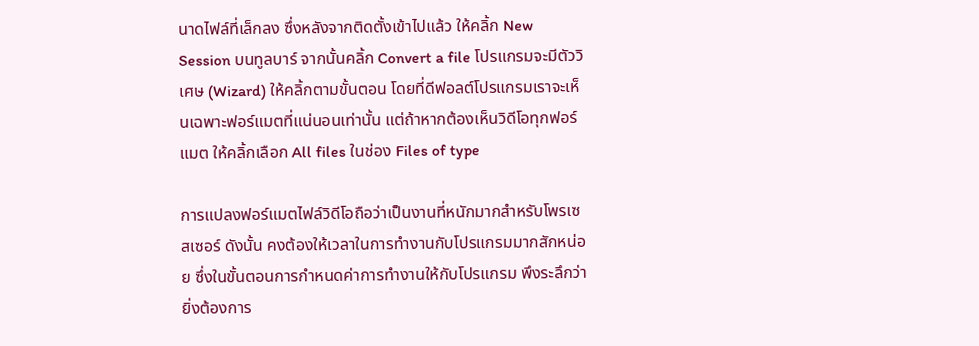นาดไฟล์ที่เล็กลง ซึ่งหลังจากติดตั้งเข้าไปแล้ว ให้คลิ้ก New Session บนทูลบาร์ จากนั้นคลิ้ก Convert a file โปรแกรมจะมีตัววิเศษ (Wizard) ให้คลิ้กตามขั้นตอน โดยที่ดีฟอลต์โปรแกรมเราจะเห็นเฉพาะฟอร์แมตที่แน่นอนเท่านั้น แต่ถ้าหากต้องเห็นวิดีโอทุกฟอร์แมต ให้คลิ้กเลือก All files ในช่อง Files of type

การแปลงฟอร์แมตไฟล์วิดีโอถือว่าเป็นงานที่หนักมากสำหรับโพรเซสเซอร์ ดังนั้น คงต้องให้เวลาในการทำงานกับโปรแกรมมากสักหน่อย ซึ่งในขั้นตอนการกำหนดค่าการทำงานให้กับโปรแกรม พึงระลึกว่า ยิ่งต้องการ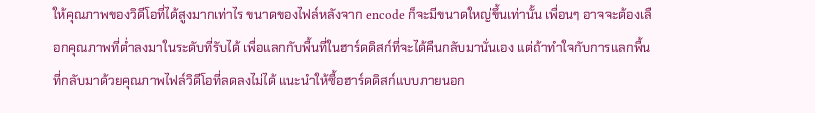ให้คุณภาพของวิดีโอที่ได้สูงมากเท่าไร ขนาดของไฟล์หลังจาก encode ก็จะมีขนาดใหญ่ขึ้นเท่านั้น เพื่อนๆ อาจจะต้องเลือกคุณภาพที่ต่ำลงมาในระดับที่รับได้ เพื่อแลกกับพื้นที่ในฮาร์ดดิสก์ที่จะได้คืนกลับมานั่นเอง แต่ถ้าทำใจกับการแลกพื้นที่กลับมาด้วยคุณภาพไฟล์วิดีโอที่ลดลงไม่ได้ แนะนำให้ซื้อฮาร์ดดิสก์แบบภายนอก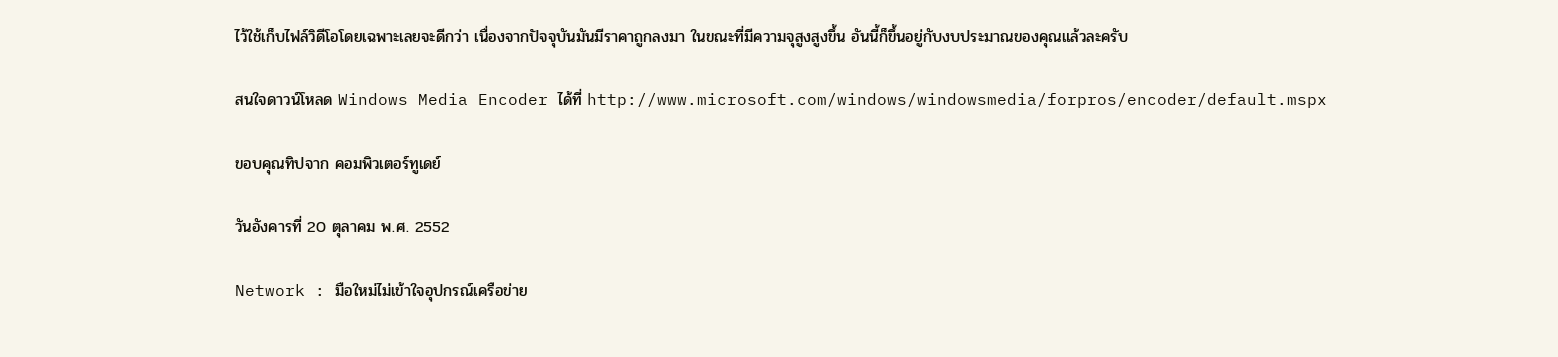ไว้ใช้เก็บไฟล์วิดีโอโดยเฉพาะเลยจะดีกว่า เนื่องจากปัจจุบันมันมีราคาถูกลงมา ในขณะที่มีความจุสูงสูงขึ้น อันนี้ก็ขึ้นอยู่กับงบประมาณของคุณแล้วละครับ

สนใจดาวน์โหลด Windows Media Encoder ได้ที่ http://www.microsoft.com/windows/windowsmedia/forpros/encoder/default.mspx

ขอบคุณทิปจาก คอมพิวเตอร์ทูเดย์

วันอังคารที่ 20 ตุลาคม พ.ศ. 2552

Network : มือใหม่ไม่เข้าใจอุปกรณ์เครือข่าย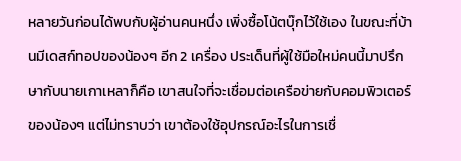หลายวันก่อนได้พบกับผู้อ่านคนหนึ่ง เพิ่งซื้อโน้ตบุ๊กไว้ใช้เอง ในขณะที่บ้านมีเดสก์ทอปของน้องๆ อีก 2 เครื่อง ประเด็นที่ผู้ใช้มือใหม่คนนี้มาปรึกษากับนายเกาเหลาก็คือ เขาสนใจที่จะเชื่อมต่อเครือข่ายกับคอมพิวเตอร์ของน้องๆ แต่ไม่ทราบว่า เขาต้องใช้อุปกรณ์อะไรในการเชื่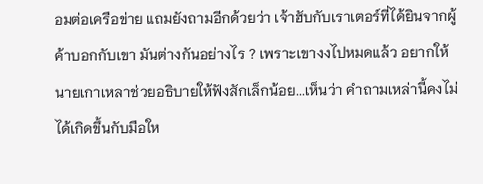อมต่อเครือข่าย แถมยังถามอีกด้วยว่า เจ้าฮับกับเราเตอร์ที่ได้ยินจากผู้ค้าบอกกับเขา มันต่างกันอย่างไร ? เพราะเขางงไปหมดแล้ว อยากให้นายเกาเหลาช่วยอธิบายให้ฟังสักเล็กน้อย...เห็นว่า คำถามเหล่านี้คงไม่ได้เกิดขึ้นกับมือให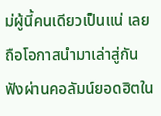ม่ผู้นี้คนเดียวเป็นแน่ เลยถือโอกาสนำมาเล่าสู่กันฟังผ่านคอลัมน์ยอดฮิตใน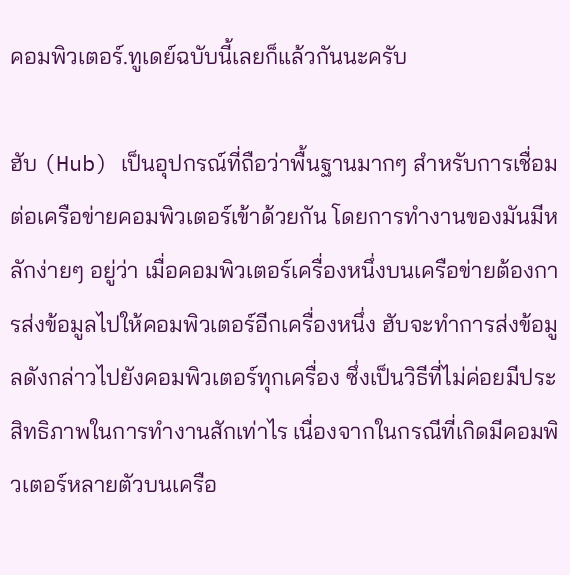คอมพิวเตอร์.ทูเดย์ฉบับนี้เลยก็แล้วกันนะครับ

ฮับ (Hub) เป็นอุปกรณ์ที่ถือว่าพื้นฐานมากๆ สำหรับการเชื่อมต่อเครือข่ายคอมพิวเตอร์เข้าด้วยกัน โดยการทำงานของมันมีหลักง่ายๆ อยู่ว่า เมื่อคอมพิวเตอร์เครื่องหนึ่งบนเครือข่ายต้องการส่งข้อมูลไปให้คอมพิวเตอร์อีกเครื่องหนึ่ง ฮับจะทำการส่งข้อมูลดังกล่าวไปยังคอมพิวเตอร์ทุกเครื่อง ซึ่งเป็นวิธีที่ไม่ค่อยมีประสิทธิภาพในการทำงานสักเท่าไร เนื่องจากในกรณีที่เกิดมีคอมพิวเตอร์หลายตัวบนเครือ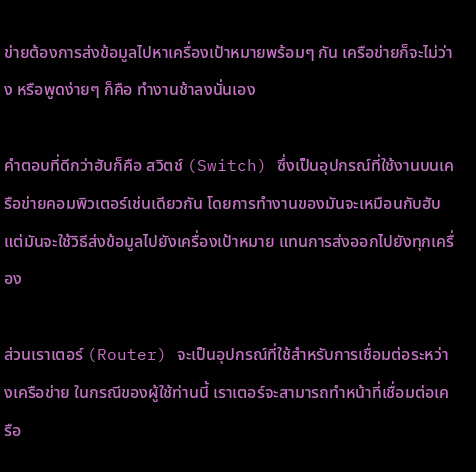ข่ายต้องการส่งข้อมูลไปหาเครื่องเป้าหมายพร้อมๆ กัน เครือข่ายก็จะไม่ว่าง หรือพูดง่ายๆ ก็คือ ทำงานช้าลงนั่นเอง

คำตอบที่ดีกว่าฮับก็คือ สวิตช์ (Switch) ซึ่งเป็นอุปกรณ์ที่ใช้งานบนเครือข่ายคอมพิวเตอร์เช่นเดียวกัน โดยการทำงานของมันจะเหมือนกับฮับ แต่มันจะใช้วิธีส่งข้อมูลไปยังเครื่องเป้าหมาย แทนการส่งออกไปยังทุกเครื่อง

ส่วนเราเตอร์ (Router) จะเป็นอุปกรณ์ที่ใช้สำหรับการเชื่อมต่อระหว่างเครือข่าย ในกรณีของผู้ใช้ท่านนี้ เราเตอร์จะสามารถทำหน้าที่เชื่อมต่อเครือ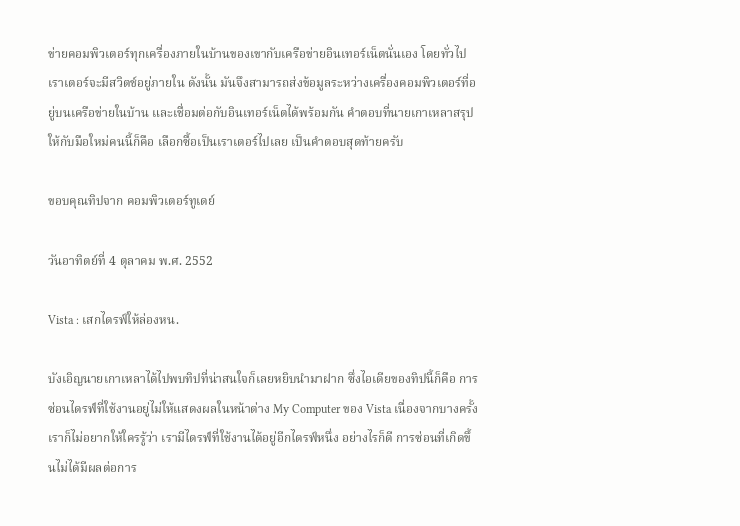ข่ายคอมพิวเตอร์ทุกเครื่องภายในบ้านของเขากับเครือข่ายอินเทอร์เน็ตนั่นเอง โดยทั่วไปเราเตอร์จะมีสวิตช์อยู่ภายใน ดังนั้น มันจึงสามารถส่งข้อมูลระหว่างเครื่องคอมพิวเตอร์ที่อยู่บนเครือข่ายในบ้าน และเชื่อมต่อกับอินเทอร์เน็ตได้พร้อมกัน คำตอบที่นายเกาเหลาสรุปให้กับมือใหม่คนนี้ก็คือ เลือกซื้อเป็นเราเตอร์ไปเลย เป็นคำตอบสุดท้ายครับ

ขอบคุณทิปจาก คอมพิวเตอร์ทูเดย์

วันอาทิตย์ที่ 4 ตุลาคม พ.ศ. 2552

Vista : เสกไดรฟ์ให้ล่องหน.

บังเอิญนายเกาเหลาได้ไปพบทิปที่น่าสนใจก็เลยหยิบนำมาฝาก ซึ่งไอเดียของทิปนี้ก็คือ การซ่อนไดรฟ์ที่ใช้งานอยู่ไม่ให้แสดงผลในหน้าต่าง My Computer ของ Vista เนื่องจากบางครั้งเราก็ไม่อยากให้ใครรู้ว่า เรามีไดรฟ์ที่ใช้งานได้อยู่อีกไดรฟ์หนึ่ง อย่างไรก็ดี การซ่อนที่เกิดขึ้นไม่ได้มีผลต่อการ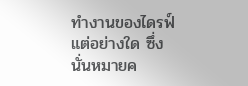ทำงานของไดรฟ์แต่อย่างใด ซึ่งนั่นหมายค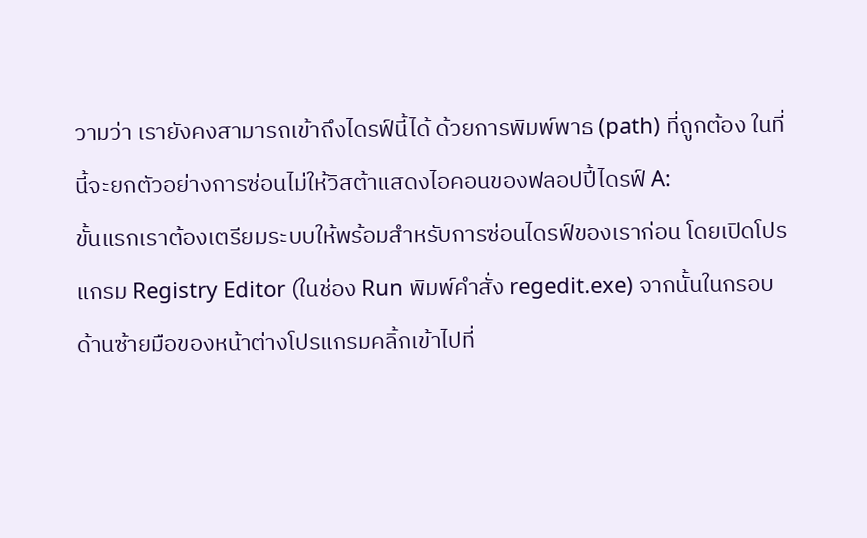วามว่า เรายังคงสามารถเข้าถึงไดรฟ์นี้ได้ ด้วยการพิมพ์พาธ (path) ที่ถูกต้อง ในที่นี้จะยกตัวอย่างการซ่อนไม่ให้วิสต้าแสดงไอคอนของฟลอปปี้ไดรฟ์ A:
ขั้นแรกเราต้องเตรียมระบบให้พร้อมสำหรับการซ่อนไดรฟ์ของเราก่อน โดยเปิดโปรแกรม Registry Editor (ในช่อง Run พิมพ์คำสั่ง regedit.exe) จากนั้นในกรอบด้านซ้ายมือของหน้าต่างโปรแกรมคลิ้กเข้าไปที่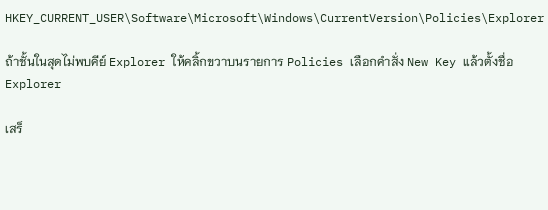HKEY_CURRENT_USER\Software\Microsoft\Windows\CurrentVersion\Policies\Explorer

ถ้าชั้นในสุดไม่พบคีย์ Explorer ให้คลิ้กขวาบนรายการ Policies เลือกคำสั่ง New Key แล้วตั้งชื่อ Explorer

เสร็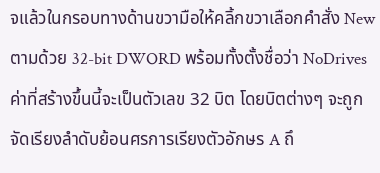จแล้วในกรอบทางด้านขวามือให้คลิ้กขวาเลือกคำสั่ง New ตามด้วย 32-bit DWORD พร้อมทั้งตั้งชื่อว่า NoDrives ค่าที่สร้างขึ้นนี้จะเป็นตัวเลข 32 บิต โดยบิตต่างๆ จะถูกจัดเรียงลำดับย้อนศรการเรียงตัวอักษร A ถึ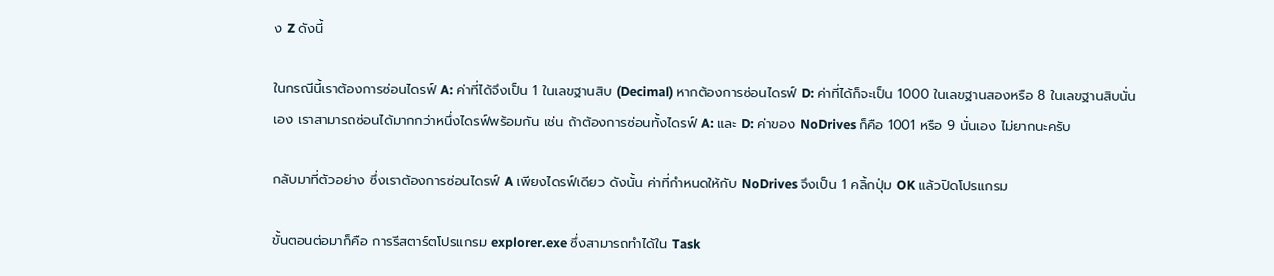ง Z ดังนี้

ในกรณีนี้เราต้องการซ่อนไดรฟ์ A: ค่าที่ได้จึงเป็น 1 ในเลขฐานสิบ (Decimal) หากต้องการซ่อนไดรฟ์ D: ค่าที่ได้ก็จะเป็น 1000 ในเลขฐานสองหรือ 8 ในเลขฐานสิบนั่นเอง เราสามารถซ่อนได้มากกว่าหนึ่งไดรฟ์พร้อมกัน เช่น ถ้าต้องการซ่อนทั้งไดรฟ์ A: และ D: ค่าของ NoDrives ก็คือ 1001 หรือ 9 นั่นเอง ไม่ยากนะครับ

กลับมาที่ตัวอย่าง ซึ่งเราต้องการซ่อนไดรฟ์ A เพียงไดรฟ์เดียว ดังนั้น ค่าที่กำหนดให้กับ NoDrives จึงเป็น 1 คลิ้กปุ่ม OK แล้วปิดโปรแกรม

ขั้นตอนต่อมาก็คือ การรีสตาร์ตโปรแกรม explorer.exe ซึ่งสามารถทำได้ใน Task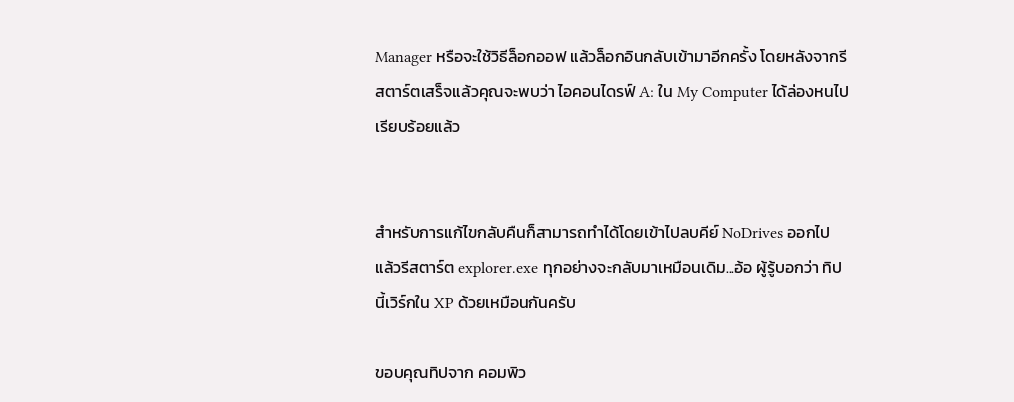Manager หรือจะใช้วิธีล็อกออฟ แล้วล็อกอินกลับเข้ามาอีกครั้ง โดยหลังจากรีสตาร์ตเสร็จแล้วคุณจะพบว่า ไอคอนไดรฟ์ A: ใน My Computer ได้ล่องหนไปเรียบร้อยแล้ว


สำหรับการแก้ไขกลับคืนก็สามารถทำได้โดยเข้าไปลบคีย์ NoDrives ออกไป แล้วรีสตาร์ต explorer.exe ทุกอย่างจะกลับมาเหมือนเดิม...อ้อ ผู้รู้บอกว่า ทิปนี้เวิร์กใน XP ด้วยเหมือนกันครับ

ขอบคุณทิปจาก คอมพิว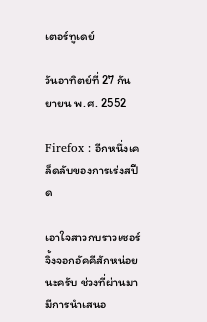เตอร์ทูเดย์

วันอาทิตย์ที่ 27 กันยายน พ.ศ. 2552

Firefox : อีกหนึ่งเคล็ดลับของการเร่งสปีด

เอาใจสาวกบราวเซอร์จิ้งจอกอัคคีสักหน่อยนะครับ ช่วงที่ผ่านมา มีการนำเสนอ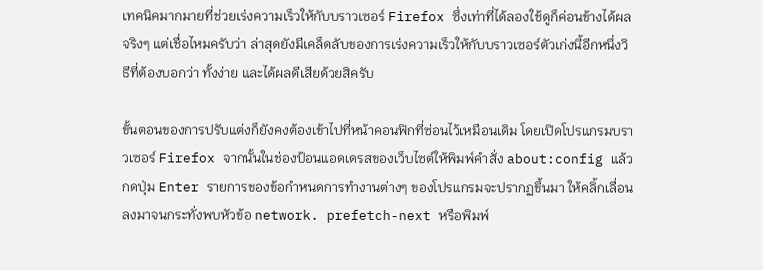เทคนิคมากมายที่ช่วยเร่งความเร็วให้กับบราวเซอร์ Firefox ซึ่งเท่าที่ได้ลองใช้ดูก็ค่อนข้างได้ผลจริงๆ แต่เชื่อไหมครับว่า ล่าสุดยังมีเคล็ดลับของการเร่งความเร็วให้กับบราวเซอร์ตัวเก่งนี้อีกหนึ่งวิธีที่ต้องบอกว่า ทั้งง่าย และได้ผลดีเสียด้วยสิครับ

ขั้นตอนของการปรับแต่งก็ยังคงต้องเข้าไปที่หน้าคอนฟิกที่ซ่อนไว้เหมือนเดิม โดยเปิดโปรแกรมบราวเซอร์ Firefox จากนั้นในช่องป้อนแอดเดรสของเว็บไซต์ให้พิมพ์คำสั่ง about:config แล้วกดปุ่ม Enter รายการของข้อกำหนดการทำงานต่างๆ ของโปรแกรมจะปรากฏขึ้นมา ให้คลิ้กเลื่อนลงมาจนกระทั่งพบหัวข้อ network. prefetch-next หรือพิมพ์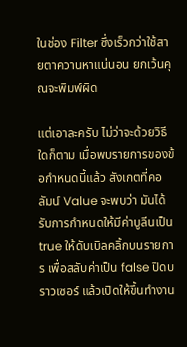ในช่อง Filter ซึ่งเร็วกว่าใช้สายตาควานหาแน่นอน ยกเว้นคุณจะพิมพ์ผิด

แต่เอาละครับ ไม่ว่าจะด้วยวิธีใดก็ตาม เมื่อพบรายการของข้อกำหนดนี้แล้ว สังเกตที่คอลัมน์ Value จะพบว่า มันได้รับการกำหนดให้มีค่าบูลีนเป็น true ให้ดับเบิลคลิ้กบนรายการ เพื่อสลับค่าเป็น false ปิดบราวเซอร์ แล้วเปิดให้ขึ้นทำงาน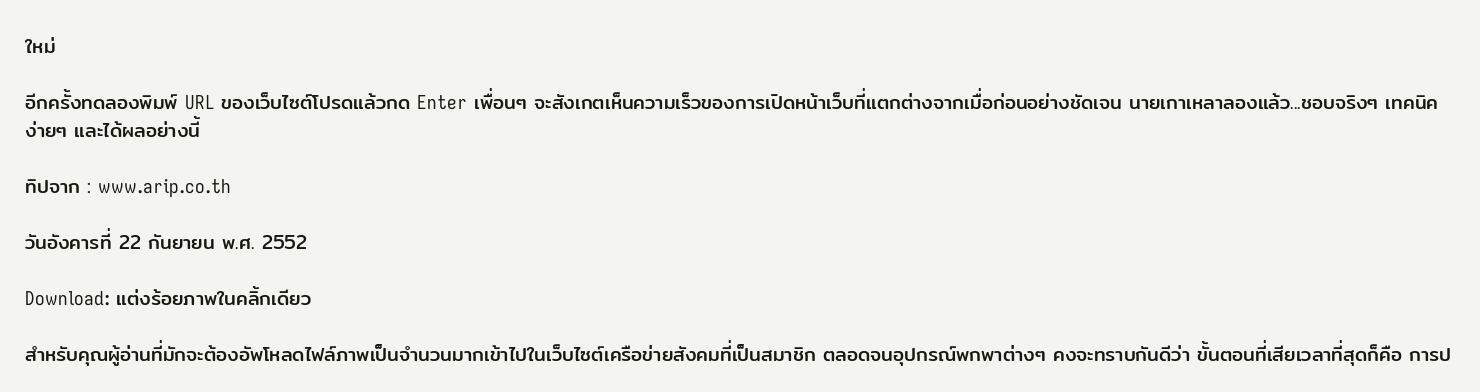ใหม่

อีกครั้งทดลองพิมพ์ URL ของเว็บไซต์โปรดแล้วกด Enter เพื่อนๆ จะสังเกตเห็นความเร็วของการเปิดหน้าเว็บที่แตกต่างจากเมื่อก่อนอย่างชัดเจน นายเกาเหลาลองแล้ว...ชอบจริงๆ เทคนิคง่ายๆ และได้ผลอย่างนี้

ทิปจาก : www.arip.co.th

วันอังคารที่ 22 กันยายน พ.ศ. 2552

Download: แต่งร้อยภาพในคลิ้กเดียว

สำหรับคุณผู้อ่านที่มักจะต้องอัพโหลดไฟล์ภาพเป็นจำนวนมากเข้าไปในเว็บไซต์เครือข่ายสังคมที่เป็นสมาชิก ตลอดจนอุปกรณ์พกพาต่างๆ คงจะทราบกันดีว่า ขั้นตอนที่เสียเวลาที่สุดก็คือ การป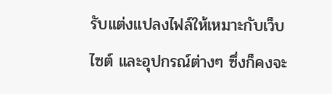รับแต่งแปลงไฟล์ให้เหมาะกับเว็บไซต์ และอุปกรณ์ต่างๆ ซึ่งก็คงจะ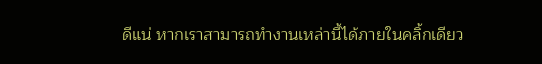ดีแน่ หากเราสามารถทำงานเหล่านี้ได้ภายในคลิ้กเดียว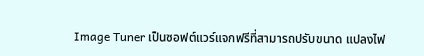Image Tuner เป็นซอฟต์แวร์แจกฟรีที่สามารถปรับขนาด แปลงไฟ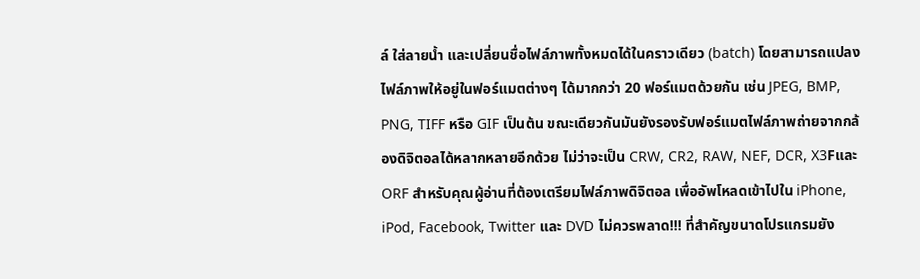ล์ ใส่ลายน้ำ และเปลี่ยนชื่อไฟล์ภาพทั้งหมดได้ในคราวเดียว (batch) โดยสามารถแปลงไฟล์ภาพให้อยู่ในฟอร์แมตต่างๆ ได้มากกว่า 20 ฟอร์แมตด้วยกัน เช่น JPEG, BMP, PNG, TIFF หรือ GIF เป็นต้น ขณะเดียวกันมันยังรองรับฟอร์แมตไฟล์ภาพถ่ายจากกล้องดิจิตอลได้หลากหลายอีกด้วย ไม่ว่าจะเป็น CRW, CR2, RAW, NEF, DCR, X3Fและ ORF สำหรับคุณผู้อ่านที่ต้องเตรียมไฟล์ภาพดิจิตอล เพื่ออัพโหลดเข้าไปใน iPhone, iPod, Facebook, Twitter และ DVD ไม่ควรพลาด!!! ที่สำคัญขนาดโปรแกรมยัง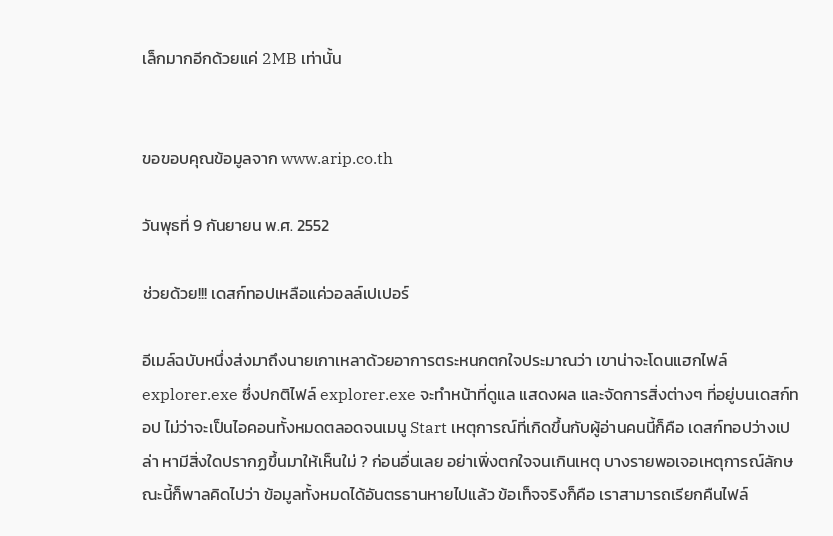เล็กมากอีกด้วยแค่ 2MB เท่านั้น


ขอขอบคุณข้อมูลจาก www.arip.co.th

วันพุธที่ 9 กันยายน พ.ศ. 2552

ช่วยด้วย!!! เดสก์ทอปเหลือแค่วอลล์เปเปอร์

อีเมล์ฉบับหนึ่งส่งมาถึงนายเกาเหลาด้วยอาการตระหนกตกใจประมาณว่า เขาน่าจะโดนแฮกไฟล์ explorer.exe ซึ่งปกติไฟล์ explorer.exe จะทำหน้าที่ดูแล แสดงผล และจัดการสิ่งต่างๆ ที่อยู่บนเดสก์ทอป ไม่ว่าจะเป็นไอคอนทั้งหมดตลอดจนเมนู Start เหตุการณ์ที่เกิดขึ้นกับผู้อ่านคนนี้ก็คือ เดสก์ทอปว่างเปล่า หามีสิ่งใดปรากฏขึ้นมาให้เห็นใม่ ? ก่อนอื่นเลย อย่าเพิ่งตกใจจนเกินเหตุ บางรายพอเจอเหตุการณ์ลักษณะนี้ก็พาลคิดไปว่า ข้อมูลทั้งหมดได้อันตรธานหายไปแล้ว ข้อเท็จจริงก็คือ เราสามารถเรียกคืนไฟล์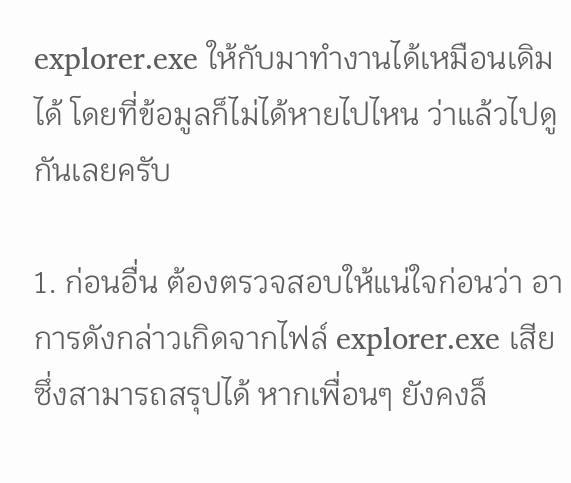explorer.exe ให้กับมาทำงานได้เหมือนเดิมได้ โดยที่ข้อมูลก็ไม่ได้หายไปไหน ว่าแล้วไปดูกันเลยครับ

1. ก่อนอื่น ต้องตรวจสอบให้แน่ใจก่อนว่า อาการดังกล่าวเกิดจากไฟล์ explorer.exe เสีย ซึ่งสามารถสรุปได้ หากเพื่อนๆ ยังคงล็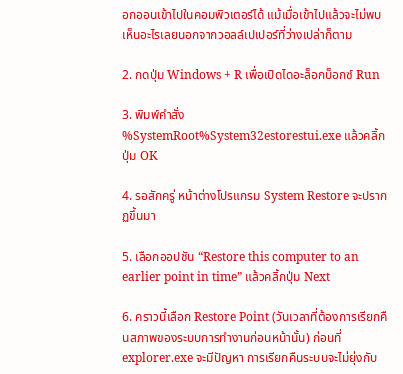อกออนเข้าไปในคอมพิวเตอร์ได้ แม้เมื่อเข้าไปแล้วจะไม่พบเห็นอะไรเลยนอกจากวอลล์เปเปอร์ที่ว่างเปล่าก็ตาม

2. กดปุ่ม Windows + R เพื่อเปิดไดอะล็อกบ็อกซ์ Run

3. พิมพ์คำสั่ง %SystemRoot%System32estorestui.exe แล้วคลิ้กปุ่ม OK

4. รอสักครู่ หน้าต่างโปรแกรม System Restore จะปรากฏขึ้นมา

5. เลือกออปชัน “Restore this computer to an earlier point in time” แล้วคลิ้กปุ่ม Next

6. คราวนี้เลือก Restore Point (วันเวลาที่ต้องการเรียกคืนสภาพของระบบการทำงานก่อนหน้านั้น) ก่อนที่ explorer.exe จะมีปัญหา การเรียกคืนระบบจะไม่ยุ่งกับ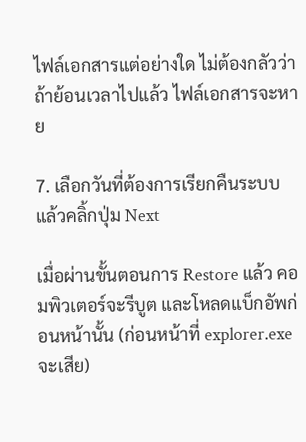ไฟล์เอกสารแต่อย่างใด ไม่ต้องกลัวว่า ถ้าย้อนเวลาไปแล้ว ไฟล์เอกสารจะหาย

7. เลือกวันที่ต้องการเรียกคืนระบบ แล้วคลิ้กปุ่ม Next

เมื่อผ่านขั้นตอนการ Restore แล้ว คอมพิวเตอร์จะรีบูต และโหลดแบ็กอัพก่อนหน้านั้น (ก่อนหน้าที่ explorer.exe จะเสีย)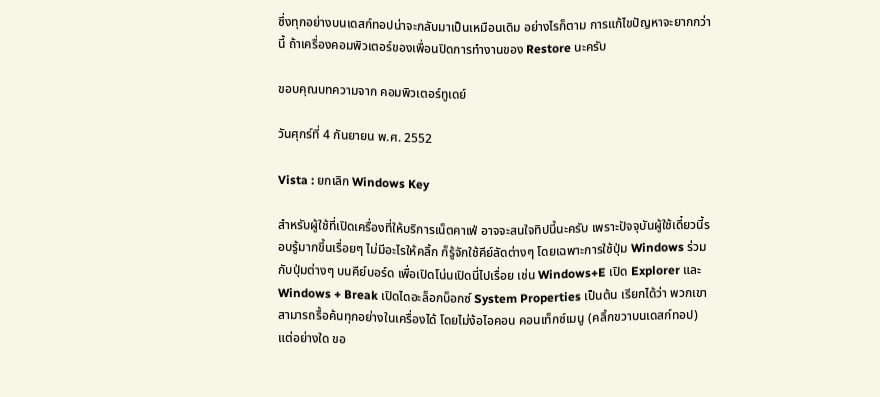ซึ่งทุกอย่างบนเดสก์ทอปน่าจะกลับมาเป็นเหมือนเดิม อย่างไรก็ตาม การแก้ไขปัญหาจะยากกว่านี้ ถ้าเครื่องคอมพิวเตอร์ของเพื่อนปิดการทำงานของ Restore นะครับ

ขอบคุณบทความจาก คอมพิวเตอร์ทูเดย์

วันศุกร์ที่ 4 กันยายน พ.ศ. 2552

Vista : ยกเลิก Windows Key

สำหรับผู้ใช้ที่เปิดเครื่องที่ให้บริการเน็ตคาเฟ่ อาจจะสนใจทิปนี้นะครับ เพราะปัจจุบันผู้ใช้เดี๋ยวนี้รอบรู้มากขึ้นเรื่อยๆ ไม่มีอะไรให้คลิ้ก ก็รู้จักใช้คีย์ลัดต่างๆ โดยเฉพาะการใช้ปุ่ม Windows ร่วมกับปุ่มต่างๆ บนคีย์บอร์ด เพื่อเปิดโน่นเปิดนี่ไปเรื่อย เช่น Windows+E เปิด Explorer และ Windows + Break เปิดไดอะล็อกบ็อกซ์ System Properties เป็นต้น เรียกได้ว่า พวกเขาสามารถรื้อค้นทุกอย่างในเครื่องได้ โดยไม่ง้อไอคอน คอนเท็กซ์เมนู (คลิ้กขวาบนเดสก์ทอป) แต่อย่างใด ขอ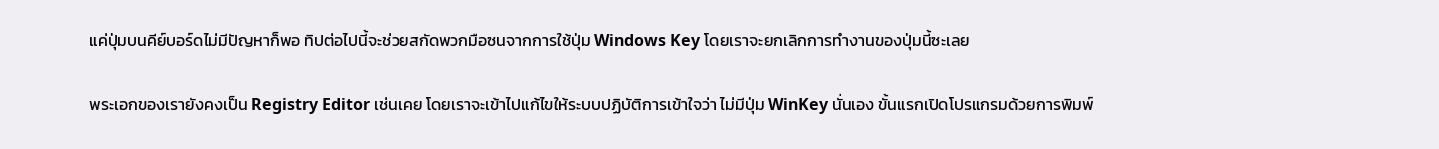แค่ปุ่มบนคีย์บอร์ดไม่มีปัญหาก็พอ ทิปต่อไปนี้จะช่วยสกัดพวกมือซนจากการใช้ปุ่ม Windows Key โดยเราจะยกเลิกการทำงานของปุ่มนี้ซะเลย

พระเอกของเรายังคงเป็น Registry Editor เช่นเคย โดยเราจะเข้าไปแก้ไขให้ระบบปฏิบัติการเข้าใจว่า ไม่มีปุ่ม WinKey นั่นเอง ขั้นแรกเปิดโปรแกรมด้วยการพิมพ์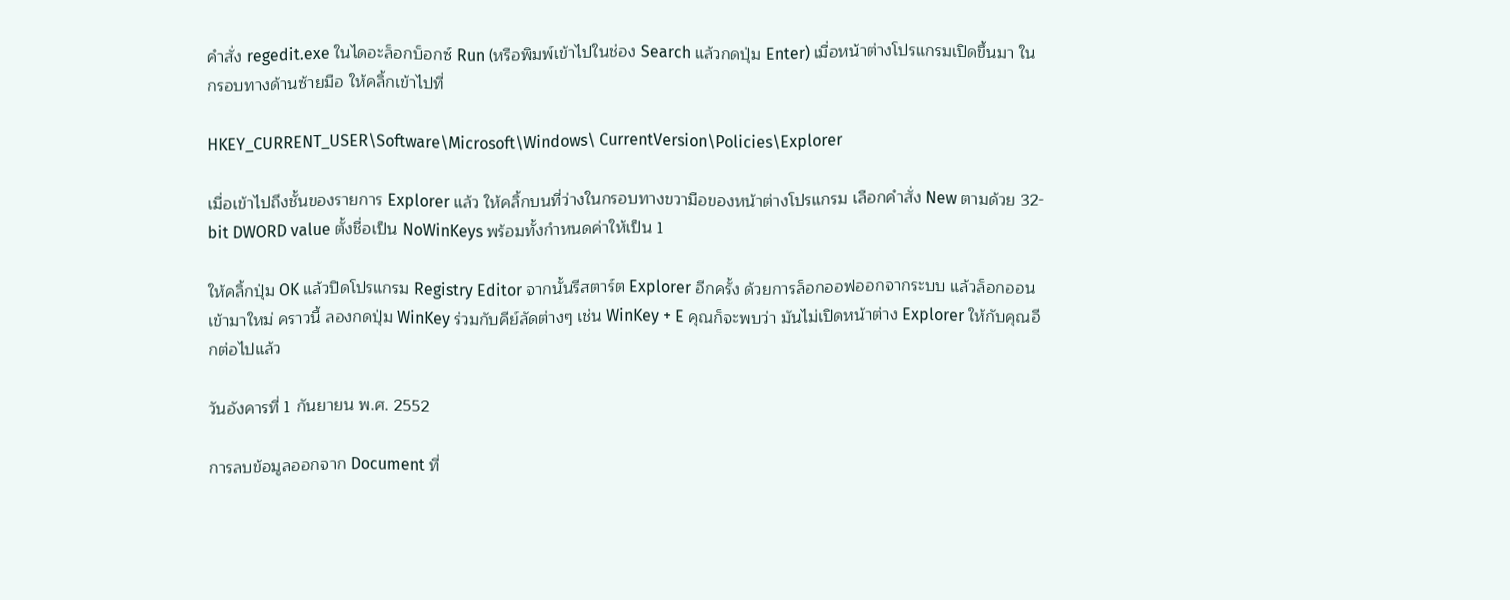คำสั่ง regedit.exe ในไดอะล็อกบ็อกซ์ Run (หรือพิมพ์เข้าไปในช่อง Search แล้วกดปุ่ม Enter) เมื่อหน้าต่างโปรแกรมเปิดขึ้นมา ในกรอบทางด้านซ้ายมือ ให้คลิ้กเข้าไปที่

HKEY_CURRENT_USER\Software\Microsoft\Windows\ CurrentVersion\Policies\Explorer

เมื่อเข้าไปถึงชั้นของรายการ Explorer แล้ว ให้คลิ้กบนที่ว่างในกรอบทางขวามือของหน้าต่างโปรแกรม เลือกคำสั่ง New ตามด้วย 32-bit DWORD value ตั้งชื่อเป็น NoWinKeys พร้อมทั้งกำหนดค่าให้เป็น 1

ให้คลิ้กปุ่ม OK แล้วปิดโปรแกรม Registry Editor จากนั้นรีสตาร์ต Explorer อีกครั้ง ด้วยการล็อกออฟออกจากระบบ แล้วล็อกออนเข้ามาใหม่ คราวนี้ ลองกดปุ่ม WinKey ร่วมกับคีย์ลัดต่างๆ เช่น WinKey + E คุณก็จะพบว่า มันไม่เปิดหน้าต่าง Explorer ให้กับคุณอีกต่อไปแล้ว

วันอังคารที่ 1 กันยายน พ.ศ. 2552

การลบข้อมูลออกจาก Document ที่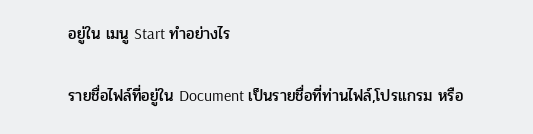อยู่ใน เมนู Start ทำอย่างไร

รายชื่อไฟล์ที่อยู่ใน Document เป็นรายชื่อที่ท่านไฟล์,โปรแกรม หรือ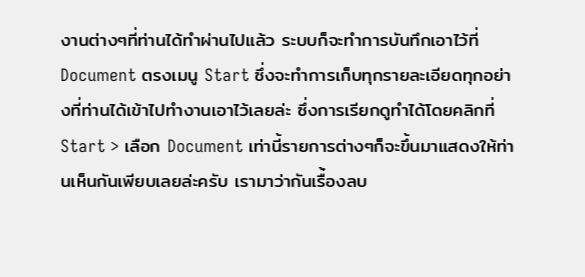งานต่างๆที่ท่านได้ทำผ่านไปแล้ว ระบบก็จะทำการบันทึกเอาไว้ที่ Document ตรงเมนู Start ซึ่งจะทำการเก็บทุกรายละเอียดทุกอย่างที่ท่านได้เข้าไปทำงานเอาไว้เลยล่ะ ซึ่งการเรียกดูทำได้โดยคลิกที่ Start > เลือก Document เท่านี้รายการต่างๆก็จะขึ้นมาแสดงให้ท่านเห็นกันเพียบเลยล่ะครับ เรามาว่ากันเรื่้องลบ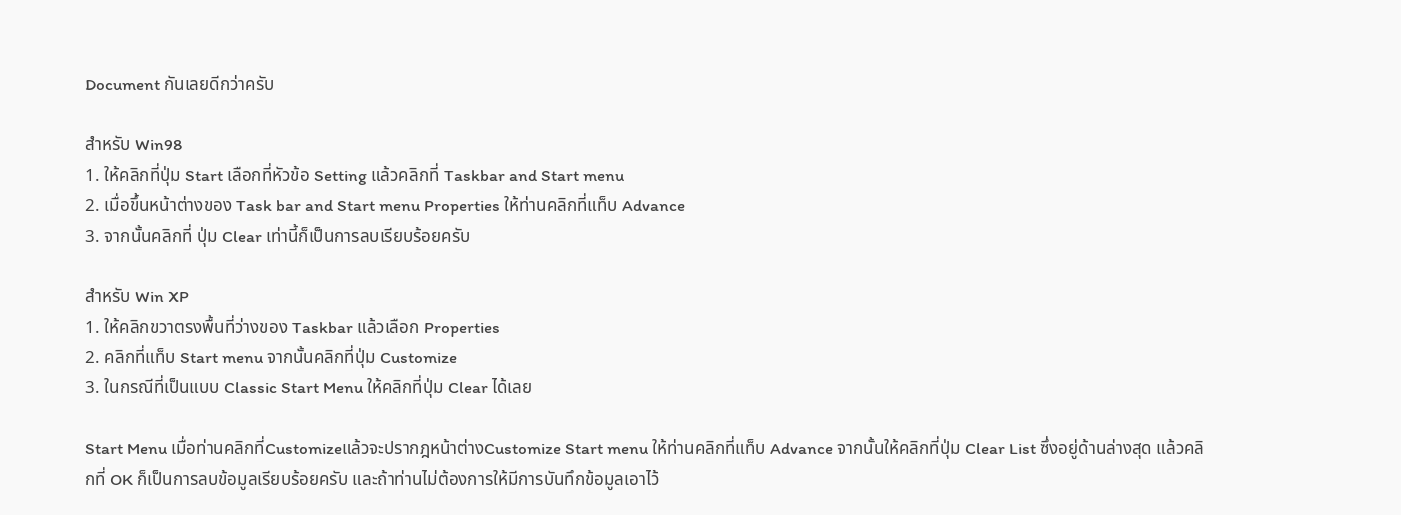Document กันเลยดีกว่าครับ

สำหรับ Win98
1. ให้คลิกที่ปุ่ม Start เลือกที่หัวข้อ Setting แล้วคลิกที่ Taskbar and Start menu
2. เมื่อขึ้นหน้าต่างของ Task bar and Start menu Properties ให้ท่านคลิกที่แท็บ Advance
3. จากนั้นคลิกที่ ปุ่ม Clear เท่านี้ก็เป็นการลบเรียบร้อยครับ

สำหรับ Win XP
1. ให้คลิกขวาตรงพื้นที่ว่างของ Taskbar แล้วเลือก Properties
2. คลิกที่แท็บ Start menu จากนั้นคลิกที่ปุ่ม Customize
3. ในกรณีที่เป็นแบบ Classic Start Menu ให้คลิกที่ปุ่ม Clear ได้เลย

Start Menu เมื่อท่านคลิกที่Customizeแล้วจะปรากฎหน้าต่างCustomize Start menu ให้ท่านคลิกที่แท็บ Advance จากนั้นให้คลิกที่ปุ่ม Clear List ซึ่งอยู่ด้านล่างสุด แล้วคลิกที่ OK ก็เป็นการลบข้อมูลเรียบร้อยครับ และถ้าท่านไม่ต้องการให้มีการบันทึกข้อมูลเอาไว้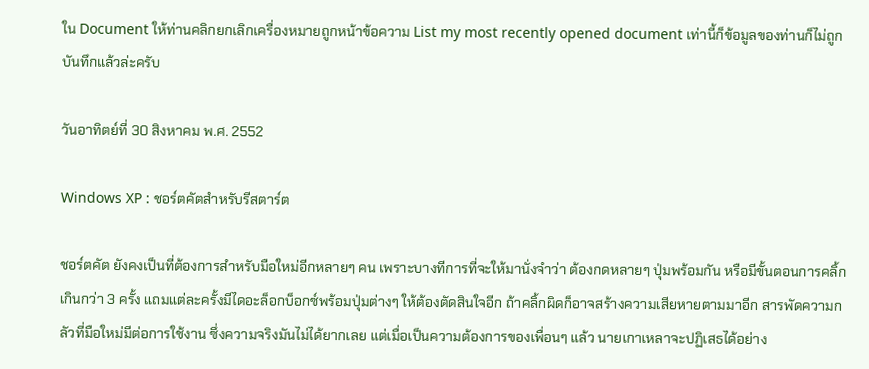ใน Document ให้ท่านคลิกยกเลิกเครื่องหมายถูกหน้าข้อความ List my most recently opened document เท่านี้ก็ข้อมูลของท่านก็ไม่ถูกบันทึกแล้วล่ะครับ

วันอาทิตย์ที่ 30 สิงหาคม พ.ศ. 2552

Windows XP : ชอร์ตคัตสำหรับรีสตาร์ต

ชอร์ตคัต ยังคงเป็นที่ต้องการสำหรับมือใหม่อีกหลายๆ คน เพราะบางทีการที่จะให้มานั่งจำว่า ต้องกดหลายๆ ปุ่มพร้อมกัน หรือมีขั้นตอนการคลิ้กเกินกว่า 3 ครั้ง แถมแต่ละครั้งมีไดอะล็อกบ็อกซ์พร้อมปุ่มต่างๆ ให้ต้องตัดสินใจอีก ถ้าคลิ้กผิดก็อาจสร้างความเสียหายตามมาอีก สารพัดความกลัวที่มือใหม่มีต่อการใช้งาน ซึ่งความจริงมันไม่ได้ยากเลย แต่เมื่อเป็นความต้องการของเพื่อนๆ แล้ว นายเกาเหลาจะปฏิเสธได้อย่าง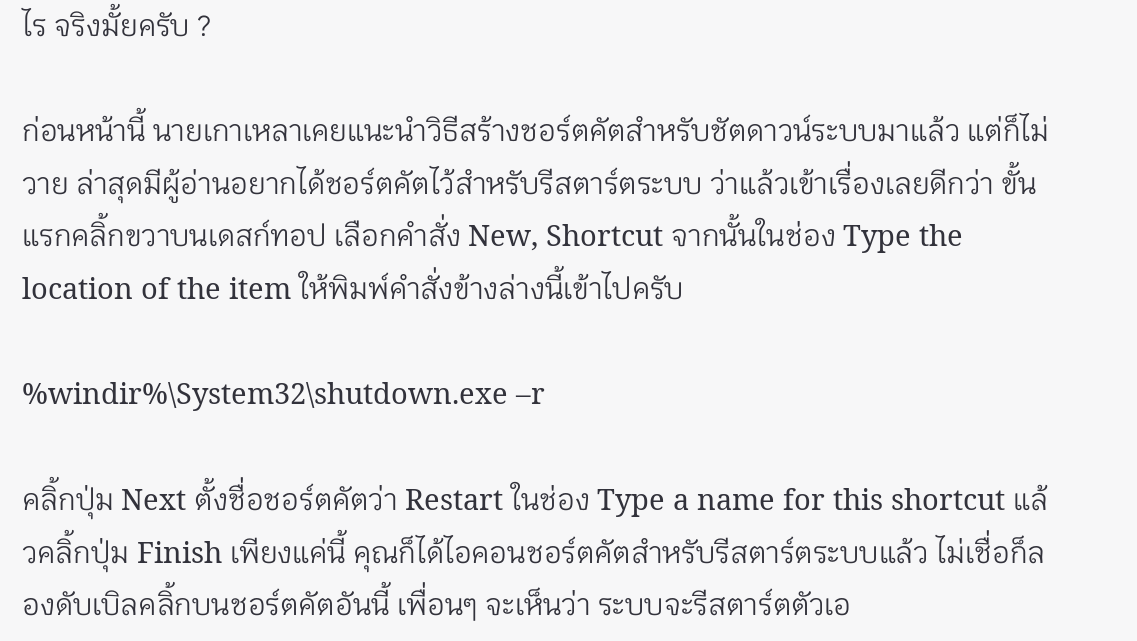ไร จริงมั้ยครับ ?

ก่อนหน้านี้ นายเกาเหลาเคยแนะนำวิธีสร้างชอร์ตคัตสำหรับชัตดาวน์ระบบมาแล้ว แต่ก็ไม่วาย ล่าสุดมีผู้อ่านอยากได้ชอร์ตคัตไว้สำหรับรีสตาร์ตระบบ ว่าแล้วเข้าเรื่องเลยดีกว่า ขั้นแรกคลิ้กขวาบนเดสก์ทอป เลือกคำสั่ง New, Shortcut จากนั้นในช่อง Type the location of the item ให้พิมพ์คำสั่งข้างล่างนี้เข้าไปครับ

%windir%\System32\shutdown.exe –r

คลิ้กปุ่ม Next ตั้งชื่อชอร์ตคัตว่า Restart ในช่อง Type a name for this shortcut แล้วคลิ้กปุ่ม Finish เพียงแค่นี้ คุณก็ได้ไอคอนชอร์ตคัตสำหรับรีสตาร์ตระบบแล้ว ไม่เชื่อก็ลองดับเบิลคลิ้กบนชอร์ตคัตอันนี้ เพื่อนๆ จะเห็นว่า ระบบจะรีสตาร์ตตัวเอ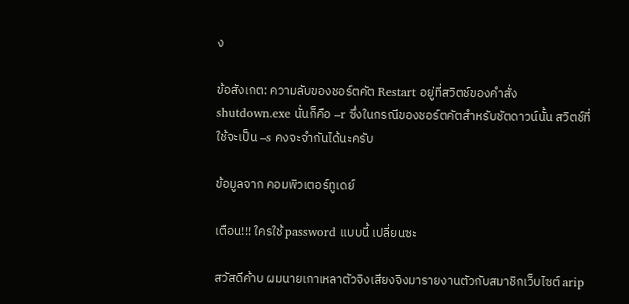ง

ข้อสังเกต: ความลับของชอร์ตคัต Restart อยู่ที่สวิตช์ของคำสั่ง shutdown.exe นั่นก็คือ –r ซึ่งในกรณีของชอร์ตคัตสำหรับชัตดาวน์นั้น สวิตช์ที่ใช้จะเป็น –s คงจะจำกันได้นะครับ

ข้อมูลจาก คอมพิวเตอร์ทูเดย์

เตือน!!! ใครใช้ password แบบนี้ เปลี่ยนซะ

สวัสดีค้าบ ผมนายเกาเหลาตัวจิงเสียงจิงมารายงานตัวกับสมาชิกเว็บไซต์ arip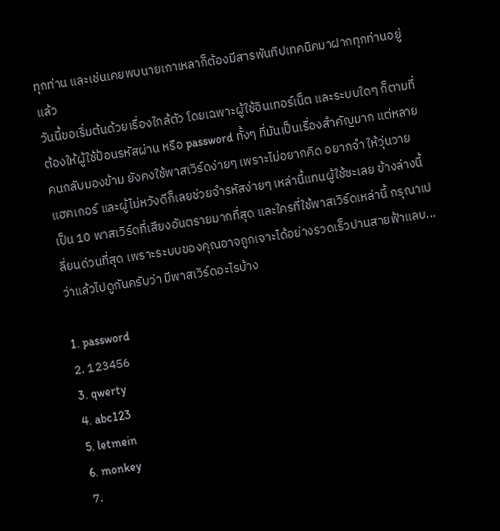ทุกท่าน และเช่นเคยพบนายเกาเหลาก็ต้องมีสารพันทิปเทคนิคมาฝากทุกท่านอยู่แล้ว
วันนี้ขอเริ่มต้นด้วยเรื่องใกล้ตัว โดยเฉพาะผู้ใช้อินเทอร์เน็ต และระบบใดๆ ก็ตามที่ต้องให้ผู้ใช้ป้อนรหัสผ่าน หรือ password ทั้งๆ ที่มันเป็นเรื่องสำคัญมาก แต่หลายคนกลับมองข้าม ยังคงใช้พาสเวิร์ดง่ายๆ เพราะไม่อยากคิด อยากจำ ให้วุ่นวาย แฮคเกอร์ และผู้ไม่หวังดีก็เลยช่วยจำรหัสง่ายๆ เหล่านี้แทนผู้ใช้ซะเลย ข้างล่างนี้เป็น 10 พาสเวิร์ดที่เสียงอันตรายมากที่สุด และใครที่ใช้พาสเวิร์ดเหล่านี้ กรุณาเปลี่ยนด่วนที่สุด เพราะระบบของคุณอาจถูกเจาะได้อย่างรวดเร็วปานสายฟ้าแลบ...ว่าแล้วไปดูกันครับว่า มีพาสเวิร์ดอะไรบ้าง

1. password
2. 123456
3. qwerty
4. abc123
5. letmein
6. monkey
7.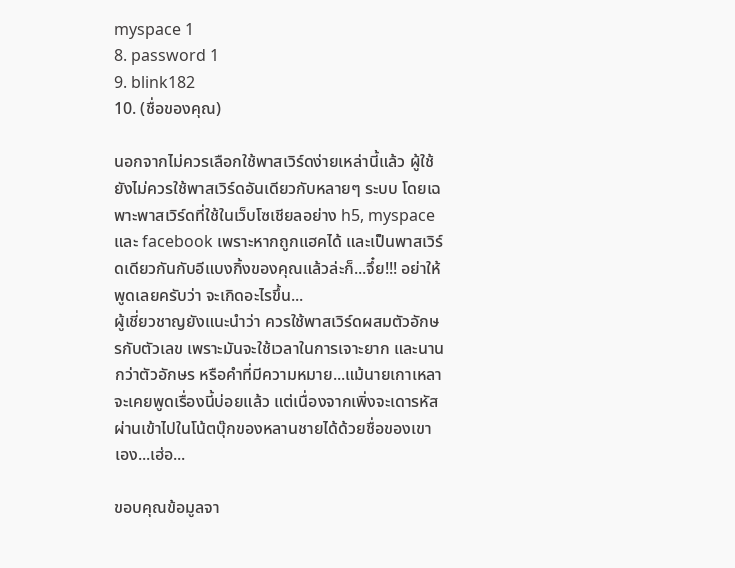myspace 1
8. password 1
9. blink182
10. (ชื่อของคุณ)

นอกจากไม่ควรเลือกใช้พาสเวิร์ดง่ายเหล่านี้แล้ว ผู้ใช้ยังไม่ควรใช้พาสเวิร์ดอันเดียวกับหลายๆ ระบบ โดยเฉพาะพาสเวิร์ดที่ใช้ในเว็บโซเชียลอย่าง h5, myspace และ facebook เพราะหากถูกแฮคได้ และเป็นพาสเวิร์ดเดียวกันกับอีแบงกิ้งของคุณแล้วล่ะก็...จึ๋ย!!! อย่าให้พูดเลยครับว่า จะเกิดอะไรขึ้น...
ผู้เชี่ยวชาญยังแนะนำว่า ควรใช้พาสเวิร์ดผสมตัวอักษรกับตัวเลข เพราะมันจะใช้เวลาในการเจาะยาก และนานกว่าตัวอักษร หรือคำที่มีความหมาย...แม้นายเกาเหลาจะเคยพูดเรื่องนี้บ่อยแล้ว แต่เนื่องจากเพิ่งจะเดารหัสผ่านเข้าไปในโน้ตบุ๊กของหลานชายได้ด้วยชื่อของเขาเอง...เฮ่อ...

ขอบคุณข้อมูลจา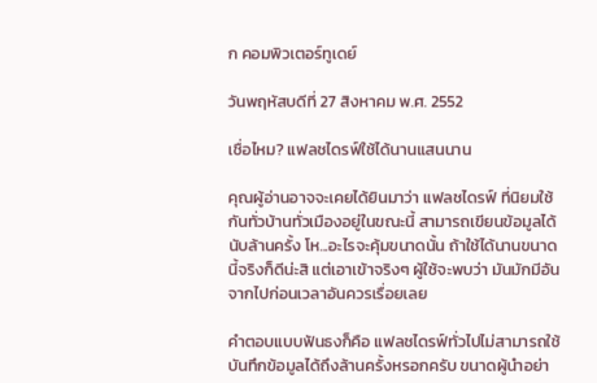ก คอมพิวเตอร์ทูเดย์

วันพฤหัสบดีที่ 27 สิงหาคม พ.ศ. 2552

เชื่อไหม? แฟลชไดรฟ์ใช้ได้นานแสนนาน

คุณผู้อ่านอาจจะเคยได้ยินมาว่า แฟลชไดรฟ์ ที่นิยมใช้กันทั่วบ้านทั่วเมืองอยู่ในขณะนี้ สามารถเขียนข้อมูลได้นับล้านครั้ง โห...อะไรจะคุ้มขนาดนั้น ถ้าใช้ได้นานขนาดนี้จริงก็ดีน่ะสิ แต่เอาเข้าจริงๆ ผู้ใช้จะพบว่า มันมักมีอันจากไปก่อนเวลาอันควรเรื่อยเลย

คำตอบแบบฟันธงก็คือ แฟลชไดรฟ์ทั่วไปไม่สามารถใช้บันทึกข้อมูลได้ถึงล้านครั้งหรอกครับ ขนาดผู้นำอย่า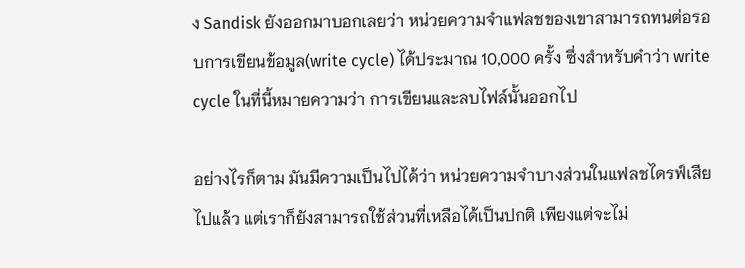ง Sandisk ยังออกมาบอกเลยว่า หน่วยความจำแฟลชของเขาสามารถทนต่อรอบการเขียนข้อมูล(write cycle) ได้ประมาณ 10,000 ครั้ง ซึ่งสำหรับคำว่า write cycle ในที่นี้หมายความว่า การเขียนและลบไฟล์นั้นออกไป

อย่างไรก็ตาม มันมีความเป็นไปได้ว่า หน่วยความจำบางส่วนในแฟลชไดรฟ์เสียไปแล้ว แต่เราก็ยังสามารถใช้ส่วนที่เหลือได้เป็นปกติ เพียงแต่จะไม่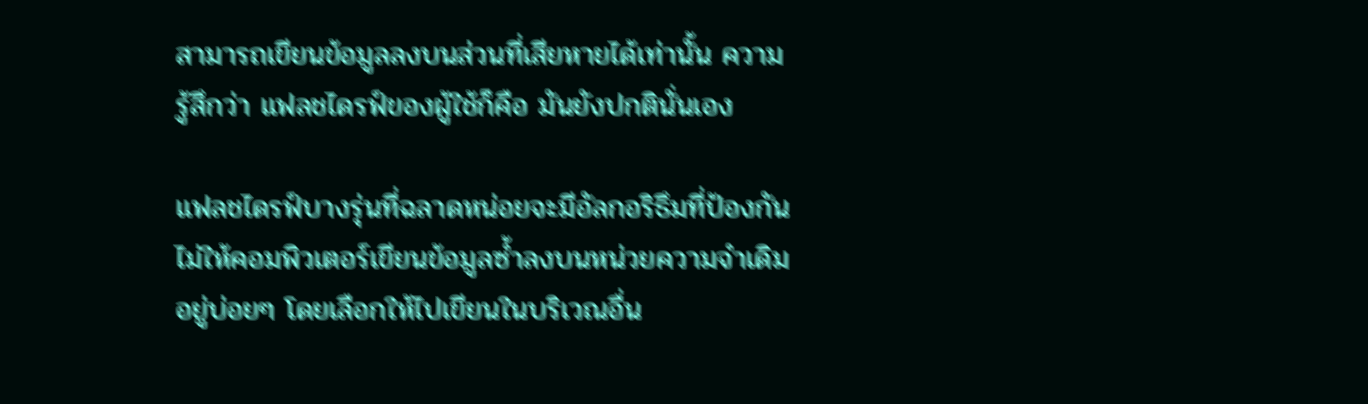สามารถเขียนข้อมูลลงบนส่วนที่เสียหายได้เท่านั้น ความรู้สึกว่า แฟลชไดรฟ์ของผู้ใช้ก็คือ มันยังปกตินั่นเอง

แฟลชไดรฟ์บางรุ่นที่ฉลาดหน่อยจะมีอัลกอริธึมที่ป้องกันไม่ให้คอมพิวเตอร์เขียนข้อมูลซ้ำลงบนหน่วยความจำเดิมอยู่บ่อยๆ โดยเลือกให้ไปเขียนในบริเวณอื่น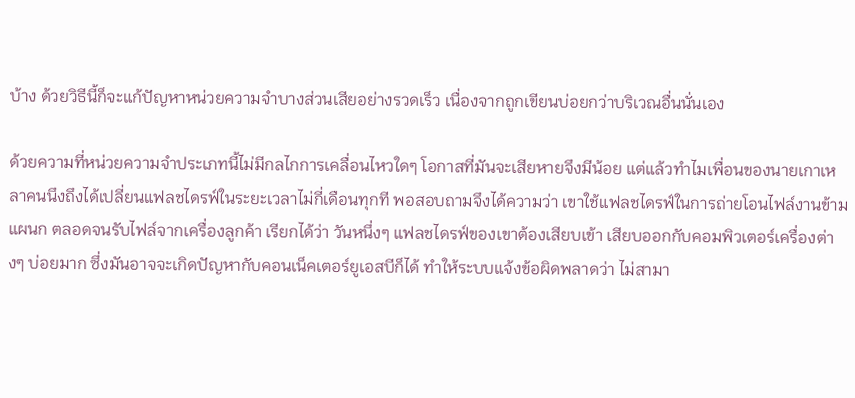บ้าง ด้วยวิธีนี้ก็จะแก้ปัญหาหน่วยความจำบางส่วนเสียอย่างรวดเร็ว เนื่องจากถูกเขียนบ่อยกว่าบริเวณอื่นนั่นเอง

ด้วยความที่หน่วยความจำประเภทนี้ไม่มีกลไกการเคลื่อนไหวใดๆ โอกาสที่มันจะเสียหายจึงมีน้อย แต่แล้วทำไมเพื่อนของนายเกาเหลาคนนึงถึงได้เปลี่ยนแฟลชไดรฟ์ในระยะเวลาไม่กี่เดือนทุกที พอสอบถามจึงได้ความว่า เขาใช้แฟลชไดรฟ์ในการถ่ายโอนไฟล์งานข้ามแผนก ตลอดจนรับไฟล์จากเครื่องลูกค้า เรียกได้ว่า วันหนึ่งๆ แฟลชไดรฟ์ของเขาต้องเสียบเข้า เสียบออกกับคอมพิวเตอร์เครื่องต่างๆ บ่อยมาก ซึ่งมันอาจจะเกิดปัญหากับคอนเน็คเตอร์ยูเอสบีก็ได้ ทำให้ระบบแจ้งข้อผิดพลาดว่า ไม่สามา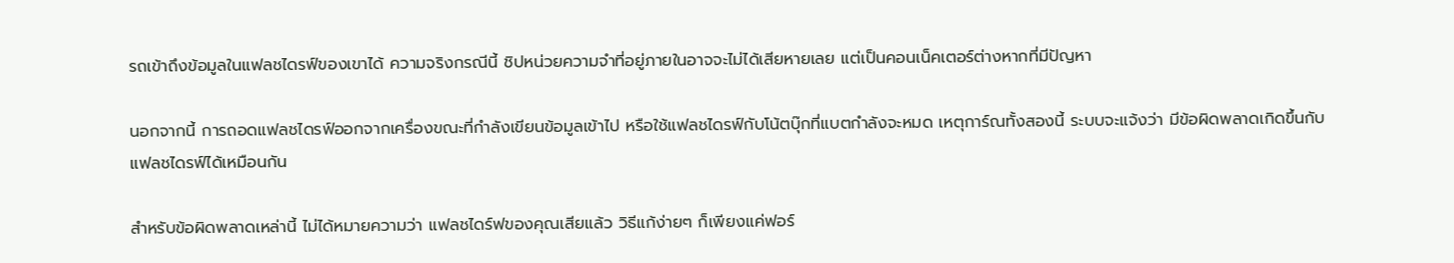รถเข้าถึงข้อมูลในแฟลชไดรฟ์ของเขาได้ ความจริงกรณีนี้ ชิปหน่วยความจำที่อยู่ภายในอาจจะไม่ได้เสียหายเลย แต่เป็นคอนเน็คเตอร์ต่างหากที่มีปัญหา

นอกจากนี้ การถอดแฟลชไดรฟ์ออกจากเครื่องขณะที่กำลังเขียนข้อมูลเข้าไป หรือใช้แฟลชไดรฟ์กับโน้ตบุ๊กที่แบตกำลังจะหมด เหตุการ์ณทั้งสองนี้ ระบบจะแจ้งว่า มีข้อผิดพลาดเกิดขึ้นกับแฟลชไดรฟ์ได้เหมือนกัน

สำหรับข้อผิดพลาดเหล่านี้ ไม่ได้หมายความว่า แฟลชไดร์ฟของคุณเสียแล้ว วิธีแก้ง่ายๆ ก็เพียงแค่ฟอร์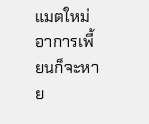แมตใหม่ อาการเพี้ยนก็จะหาย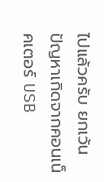ไปแล้วครับ ยกเว้นปัญหาเกิดจากคอนเน็คเตอร์ USB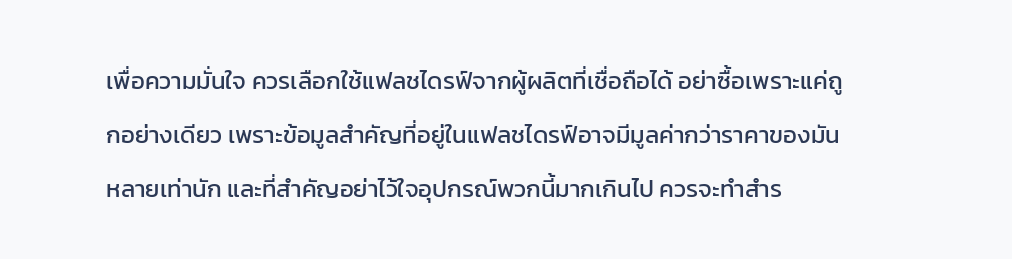เพื่อความมั่นใจ ควรเลือกใช้แฟลชไดรฟ์จากผู้ผลิตที่เชื่อถือได้ อย่าซื้อเพราะแค่ถูกอย่างเดียว เพราะข้อมูลสำคัญที่อยู่ในแฟลชไดรฟ์อาจมีมูลค่ากว่าราคาของมันหลายเท่านัก และที่สำคัญอย่าไว้ใจอุปกรณ์พวกนี้มากเกินไป ควรจะทำสำร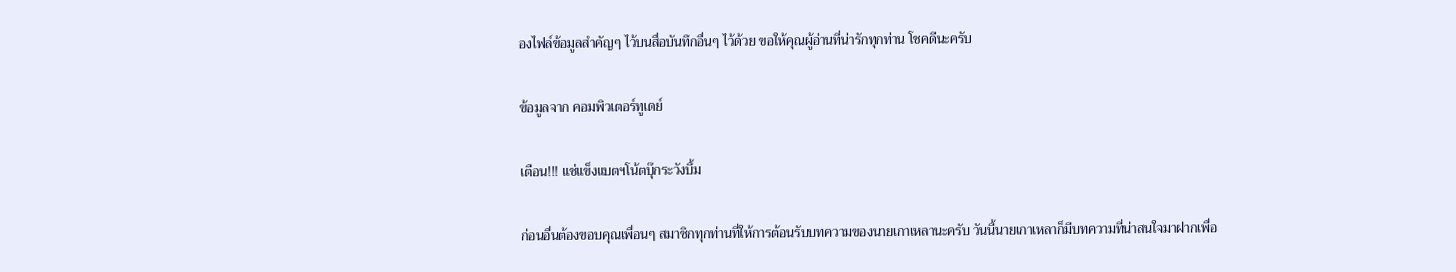องไฟล์ข้อมูลสำคัญๆ ไว้บนสื่อบันทึกอื่นๆ ไว้ด้วย ขอให้คุณผู้อ่านที่น่ารักทุกท่าน โชคดีนะครับ

ข้อมูลจาก คอมพิวเตอร์ทูเดย์

เตือน!!! แช่แข็งแบตฯโน้ตบุ๊กระวังบึ้ม

ก่อนอื่นต้องขอบคุณเพื่อนๆ สมาชิกทุกท่านที่ให้การต้อนรับบทความของนายเกาเหลานะครับ วันนี้นายเกาเหลาก็มีบทความที่น่าสนใจมาฝากเพื่อ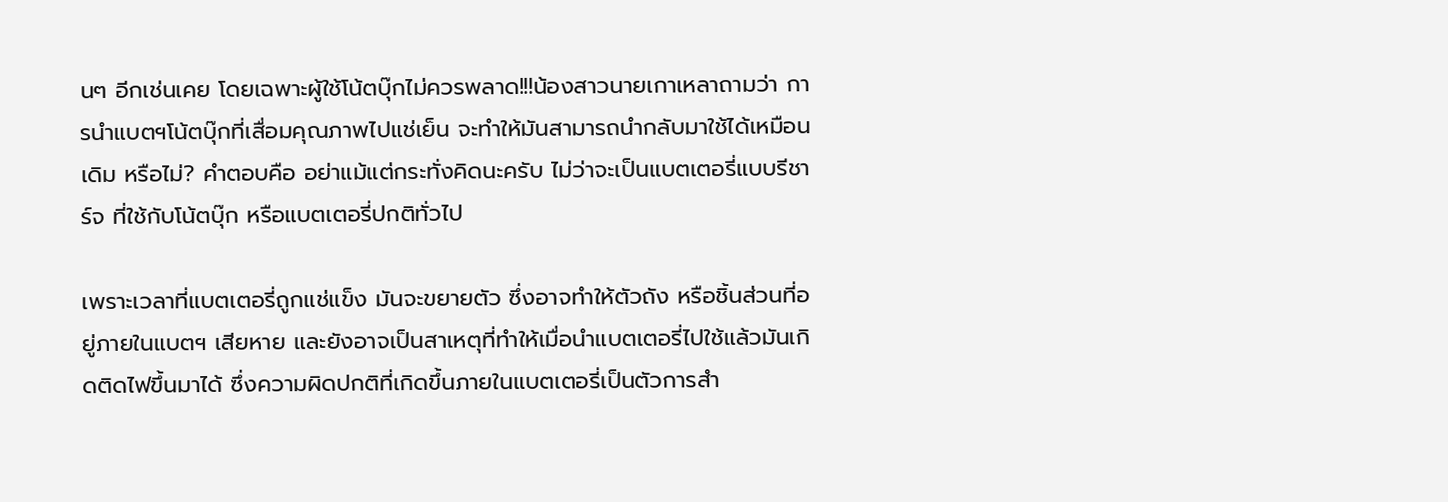นๆ อีกเช่นเคย โดยเฉพาะผู้ใช้โน้ตบุ๊กไม่ควรพลาด!!!น้องสาวนายเกาเหลาถามว่า การนำแบตฯโน้ตบุ๊กที่เสื่อมคุณภาพไปแช่เย็น จะทำให้มันสามารถนำกลับมาใช้ได้เหมือนเดิม หรือไม่? คำตอบคือ อย่าแม้แต่กระทั่งคิดนะครับ ไม่ว่าจะเป็นแบตเตอรี่แบบรีชาร์จ ที่ใช้กับโน้ตบุ๊ก หรือแบตเตอรี่ปกติทั่วไป

เพราะเวลาที่แบตเตอรี่ถูกแช่แข็ง มันจะขยายตัว ซึ่งอาจทำให้ตัวถัง หรือชิ้นส่วนที่อยู่ภายในแบตฯ เสียหาย และยังอาจเป็นสาเหตุที่ทำให้เมื่อนำแบตเตอรี่ไปใช้แล้วมันเกิดติดไฟขึ้นมาได้ ซึ่งความผิดปกติที่เกิดขึ้นภายในแบตเตอรี่เป็นตัวการสำ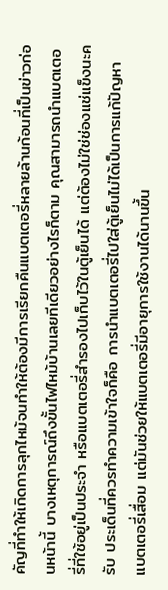คัญที่ทำให้เกิดการลุกไหม้จนทำให้ต้องมีการเรียกคืนแบตเตอรี่หลายล้านก้อนที่เป็นข่าวก่อนหน้านี้ บางเหตุการณ์ถึงขั้นไฟไหม้บ้านเลยทีเดียวอย่างไรก็ตาม คุณสามารถนำแบตเตอรี่ที่ใช้อยู่เป็นประจำ หรือแบตเตอรี่สำรองไปเก็บไว้ในตู้เย็นได้ แต่ต้องไม่ใช่ช่องแช่แข็งนะครับ ประเด็นที่ควรทำความเข้าใจก็คือ การนำแบตเตอรี่ไปใส่ตู้เย็นไม่ได้เป็นการแก้ปัญหาแบตเตอรี่เสื่อม แต่มันช่วยให้แบตเตอรี่มีอายุการใช้งานได้นานขึ้น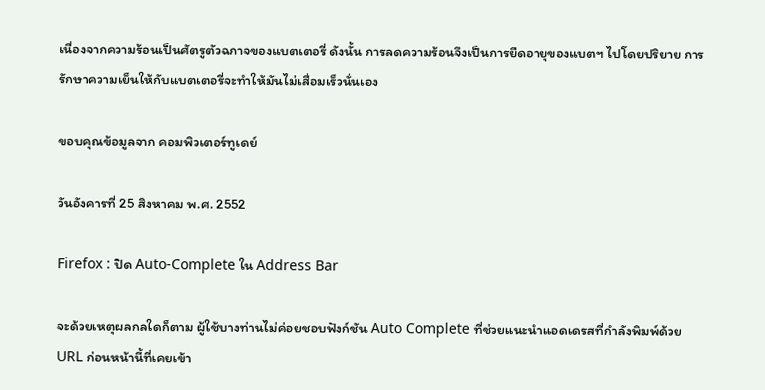เนื่องจากความร้อนเป็นศัตรูตัวฉกาจของแบตเตอรี่ ดังนั้น การลดความร้อนจึงเป็นการยืดอายุของแบตฯ ไปโดยปริยาย การรักษาความเย็นให้กับแบตเตอรี่จะทำให้มันไม่เสื่อมเร็วนั่นเอง

ขอบคุณข้อมูลจาก คอมพิวเตอร์ทูเดย์

วันอังคารที่ 25 สิงหาคม พ.ศ. 2552

Firefox : ปิด Auto-Complete ใน Address Bar

จะด้วยเหตุผลกลใดก็ตาม ผู้ใช้บางท่านไม่ค่อยชอบฟังก์ชัน Auto Complete ที่ช่วยแนะนำแอดเดรสที่กำลังพิมพ์ด้วย URL ก่อนหน้านี้ที่เคยเข้า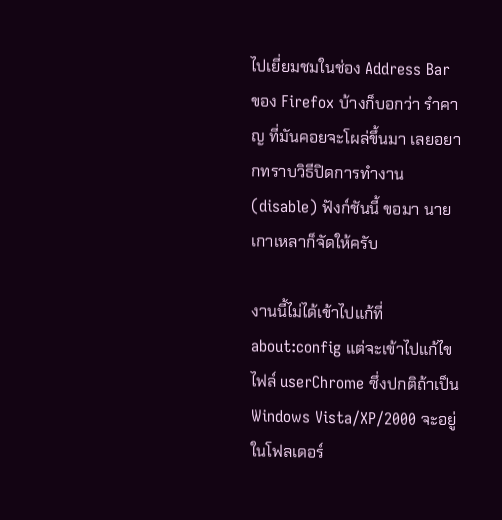ไปเยี่ยมชมในช่อง Address Bar ของ Firefox บ้างก็บอกว่า รำคาญ ที่มันคอยจะโผล่ขึ้นมา เลยอยากทราบวิธีปิดการทำงาน (disable) ฟังก์ชันนี้ ขอมา นายเกาเหลาก็จัดให้ครับ

งานนี้ไม่ได้เข้าไปแก้ที่ about:config แต่จะเข้าไปแก้ไขไฟล์ userChrome ซึ่งปกติถ้าเป็น Windows Vista/XP/2000 จะอยู่ในโฟลเดอร์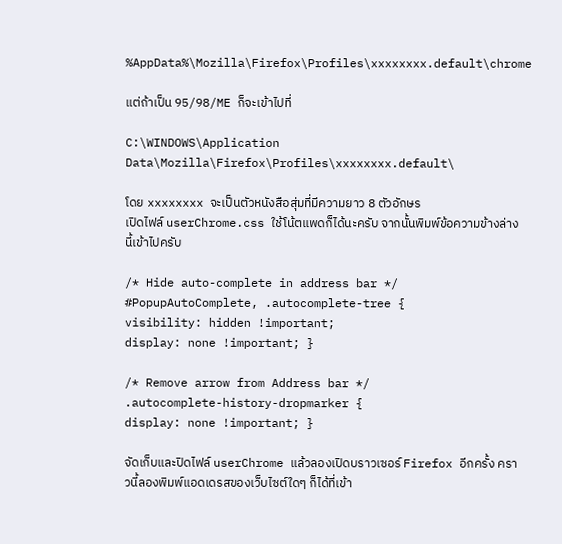%AppData%\Mozilla\Firefox\Profiles\xxxxxxxx.default\chrome

แต่ถ้าเป็น 95/98/ME ก็จะเข้าไปที่

C:\WINDOWS\Application Data\Mozilla\Firefox\Profiles\xxxxxxxx.default\

โดย xxxxxxxx จะเป็นตัวหนังสือสุ่มที่มีความยาว 8 ตัวอักษร
เปิดไฟล์ userChrome.css ใช้โน้ตแพดก็ได้นะครับ จากนั้นพิมพ์ข้อความข้างล่างนี้เข้าไปครับ

/* Hide auto-complete in address bar */
#PopupAutoComplete, .autocomplete-tree {
visibility: hidden !important;
display: none !important; }

/* Remove arrow from Address bar */
.autocomplete-history-dropmarker {
display: none !important; }

จัดเก็บและปิดไฟล์ userChrome แล้วลองเปิดบราวเซอร์ Firefox อีกครั้ง คราวนี้ลองพิมพ์แอดเดรสของเว็บไซต์ใดๆ ก็ได้ที่เข้า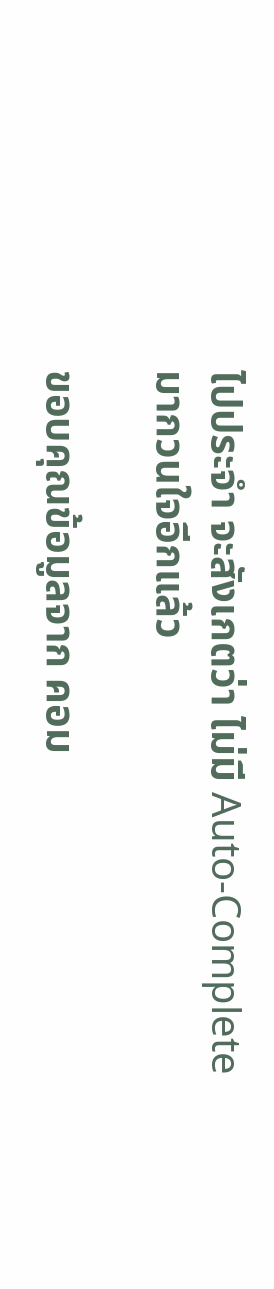ไปประจำ จะสังเกตว่า ไม่มี Auto-Complete มากวนใจอีกแล้ว

ขอบคุณข้อมูลจาก คอม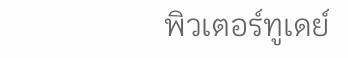พิวเตอร์ทูเดย์